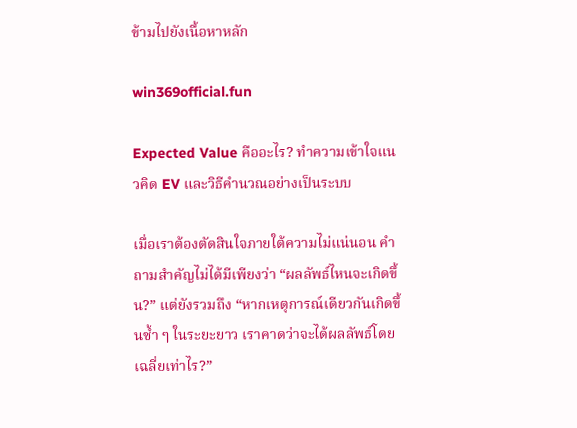ข้ามไปยังเนื้อหาหลัก

win369official.fun

Expected Value คืออะไร? ทำความเข้าใจแนวคิด EV และวิธีคำนวณอย่างเป็นระบบ

เมื่อเราต้องตัดสินใจภายใต้ความไม่แน่นอน คำถามสำคัญไม่ได้มีเพียงว่า “ผลลัพธ์ไหนจะเกิดขึ้น?” แต่ยังรวมถึง “หากเหตุการณ์เดียวกันเกิดขึ้นซ้ำ ๆ ในระยะยาว เราคาดว่าจะได้ผลลัพธ์โดยเฉลี่ยเท่าไร?”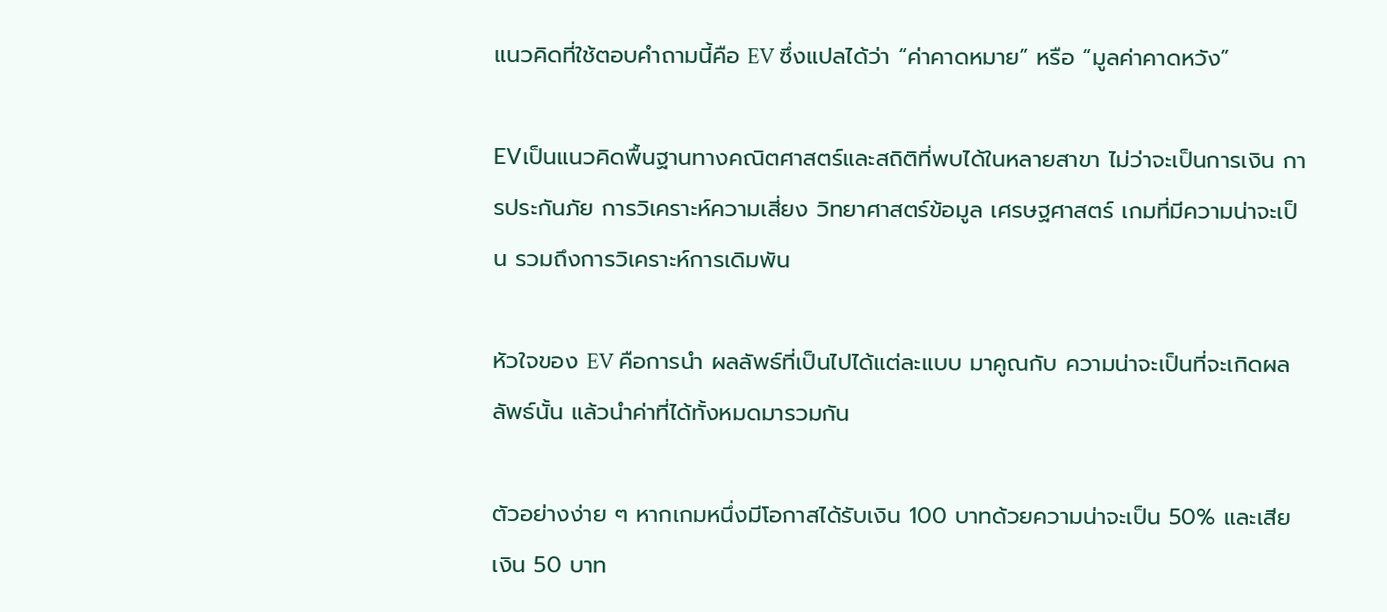แนวคิดที่ใช้ตอบคำถามนี้คือ EV ซึ่งแปลได้ว่า “ค่าคาดหมาย” หรือ “มูลค่าคาดหวัง”

EVเป็นแนวคิดพื้นฐานทางคณิตศาสตร์และสถิติที่พบได้ในหลายสาขา ไม่ว่าจะเป็นการเงิน การประกันภัย การวิเคราะห์ความเสี่ยง วิทยาศาสตร์ข้อมูล เศรษฐศาสตร์ เกมที่มีความน่าจะเป็น รวมถึงการวิเคราะห์การเดิมพัน

หัวใจของ EV คือการนำ ผลลัพธ์ที่เป็นไปได้แต่ละแบบ มาคูณกับ ความน่าจะเป็นที่จะเกิดผลลัพธ์นั้น แล้วนำค่าที่ได้ทั้งหมดมารวมกัน

ตัวอย่างง่าย ๆ หากเกมหนึ่งมีโอกาสได้รับเงิน 100 บาทด้วยความน่าจะเป็น 50% และเสียเงิน 50 บาท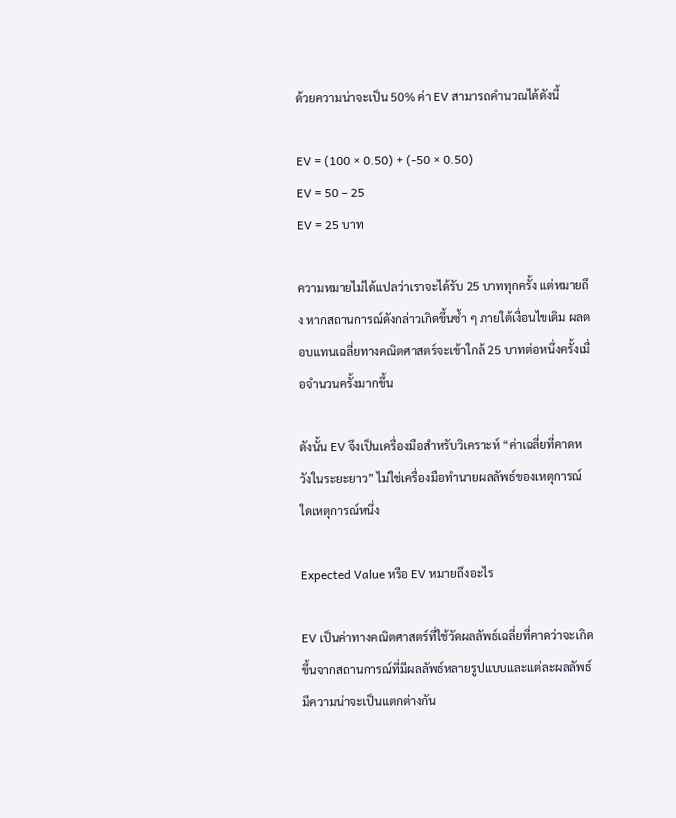ด้วยความน่าจะเป็น 50% ค่า EV สามารถคำนวณได้ดังนี้

EV = (100 × 0.50) + (-50 × 0.50)
EV = 50 – 25
EV = 25 บาท

ความหมายไม่ได้แปลว่าเราจะได้รับ 25 บาททุกครั้ง แต่หมายถึง หากสถานการณ์ดังกล่าวเกิดขึ้นซ้ำ ๆ ภายใต้เงื่อนไขเดิม ผลตอบแทนเฉลี่ยทางคณิตศาสตร์จะเข้าใกล้ 25 บาทต่อหนึ่งครั้งเมื่อจำนวนครั้งมากขึ้น

ดังนั้น EV จึงเป็นเครื่องมือสำหรับวิเคราะห์ “ค่าเฉลี่ยที่คาดหวังในระยะยาว” ไม่ใช่เครื่องมือทำนายผลลัพธ์ของเหตุการณ์ใดเหตุการณ์หนึ่ง

Expected Value หรือ EV หมายถึงอะไร

EV เป็นค่าทางคณิตศาสตร์ที่ใช้วัดผลลัพธ์เฉลี่ยที่คาดว่าจะเกิดขึ้นจากสถานการณ์ที่มีผลลัพธ์หลายรูปแบบและแต่ละผลลัพธ์มีความน่าจะเป็นแตกต่างกัน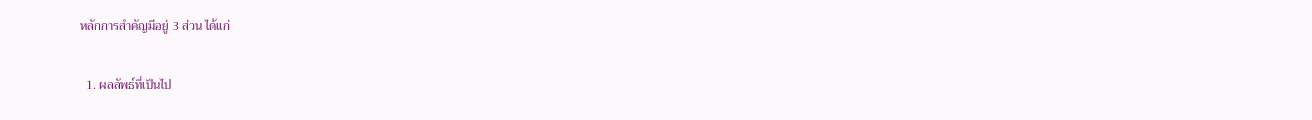หลักการสำคัญมีอยู่ 3 ส่วน ได้แก่

  1. ผลลัพธ์ที่เป็นไป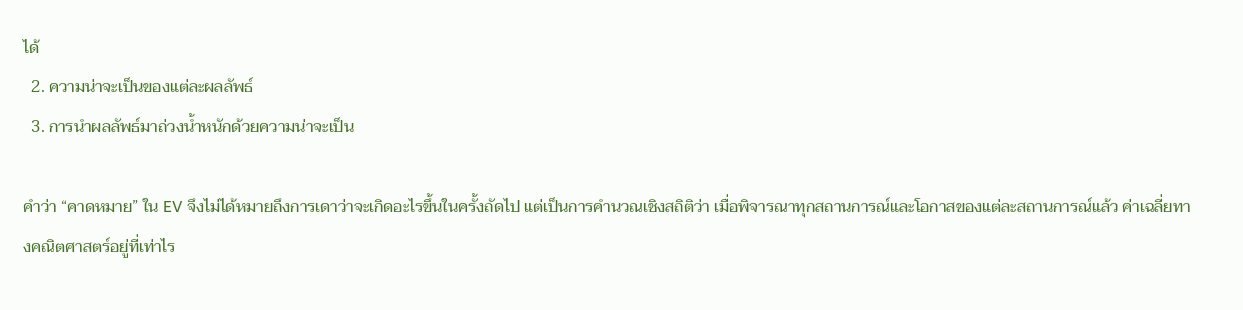ได้
  2. ความน่าจะเป็นของแต่ละผลลัพธ์
  3. การนำผลลัพธ์มาถ่วงน้ำหนักด้วยความน่าจะเป็น

คำว่า “คาดหมาย” ใน EV จึงไม่ได้หมายถึงการเดาว่าจะเกิดอะไรขึ้นในครั้งถัดไป แต่เป็นการคำนวณเชิงสถิติว่า เมื่อพิจารณาทุกสถานการณ์และโอกาสของแต่ละสถานการณ์แล้ว ค่าเฉลี่ยทางคณิตศาสตร์อยู่ที่เท่าไร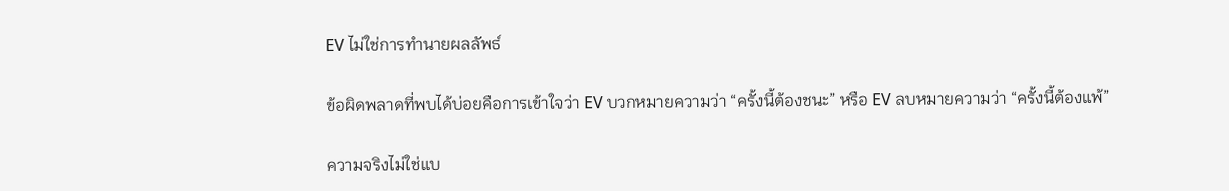EV ไม่ใช่การทำนายผลลัพธ์

ข้อผิดพลาดที่พบได้บ่อยคือการเข้าใจว่า EV บวกหมายความว่า “ครั้งนี้ต้องชนะ” หรือ EV ลบหมายความว่า “ครั้งนี้ต้องแพ้”

ความจริงไม่ใช่แบ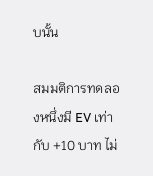บนั้น

สมมติการทดลองหนึ่งมี EV เท่ากับ +10 บาท ไม่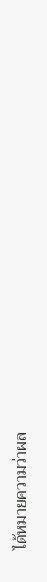ได้หมายความว่าผล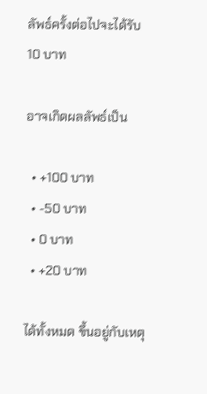ลัพธ์ครั้งต่อไปจะได้รับ 10 บาท

อาจเกิดผลลัพธ์เป็น

  • +100 บาท
  • -50 บาท
  • 0 บาท
  • +20 บาท

ได้ทั้งหมด ขึ้นอยู่กับเหตุ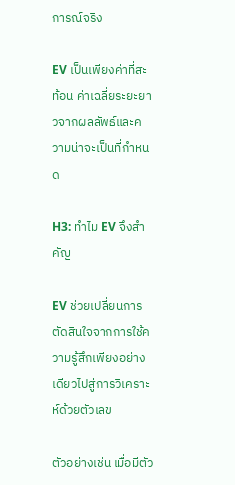การณ์จริง

EV เป็นเพียงค่าที่สะท้อน ค่าเฉลี่ยระยะยาวจากผลลัพธ์และความน่าจะเป็นที่กำหนด

H3: ทำไม EV จึงสำคัญ

EV ช่วยเปลี่ยนการตัดสินใจจากการใช้ความรู้สึกเพียงอย่างเดียวไปสู่การวิเคราะห์ด้วยตัวเลข

ตัวอย่างเช่น เมื่อมีตัว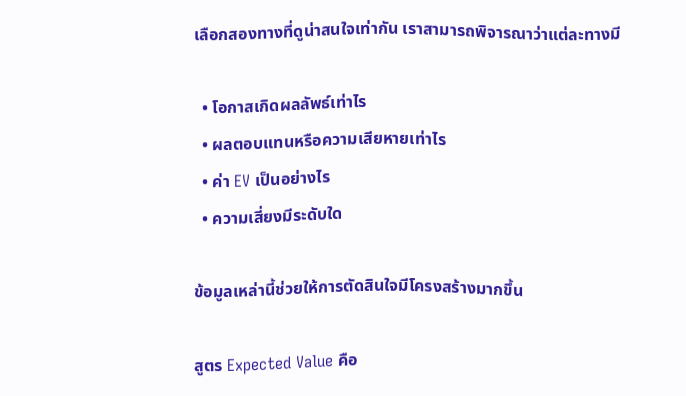เลือกสองทางที่ดูน่าสนใจเท่ากัน เราสามารถพิจารณาว่าแต่ละทางมี

  • โอกาสเกิดผลลัพธ์เท่าไร
  • ผลตอบแทนหรือความเสียหายเท่าไร
  • ค่า EV เป็นอย่างไร
  • ความเสี่ยงมีระดับใด

ข้อมูลเหล่านี้ช่วยให้การตัดสินใจมีโครงสร้างมากขึ้น

สูตร Expected Value คือ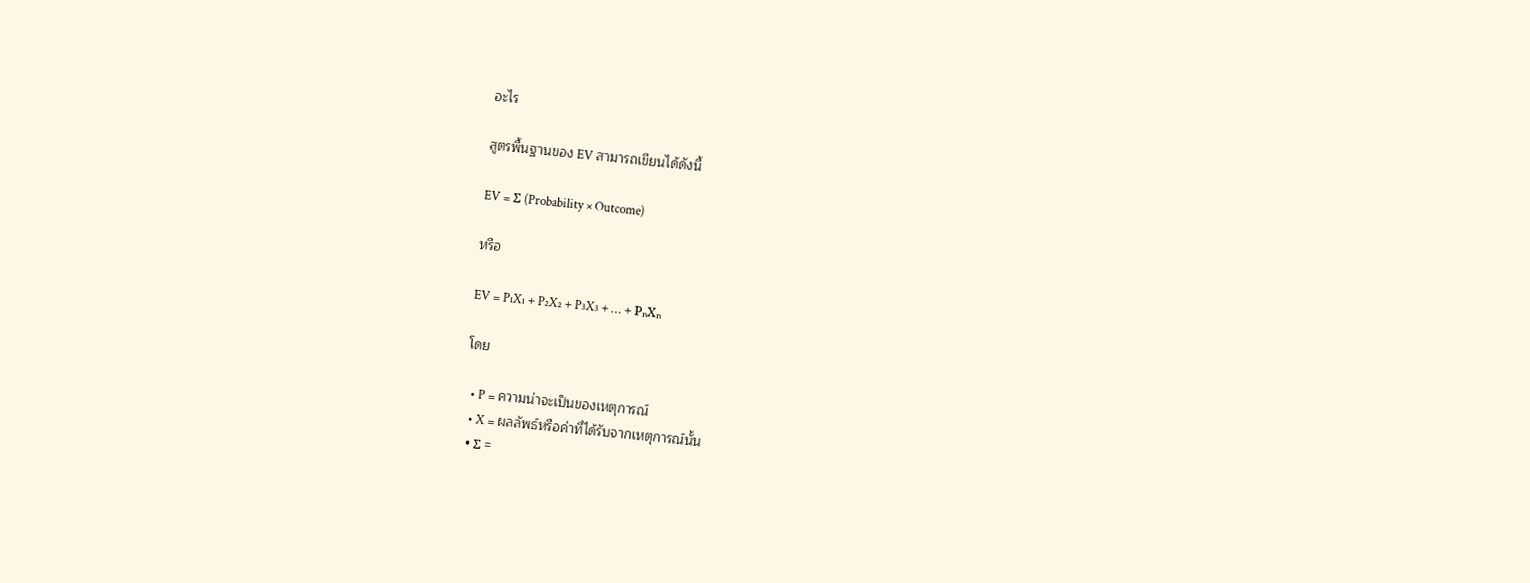อะไร

สูตรพื้นฐานของ EV สามารถเขียนได้ดังนี้

EV = Σ (Probability × Outcome)

หรือ

EV = P₁X₁ + P₂X₂ + P₃X₃ + … + PₙXₙ

โดย

  • P = ความน่าจะเป็นของเหตุการณ์
  • X = ผลลัพธ์หรือค่าที่ได้รับจากเหตุการณ์นั้น
  • Σ =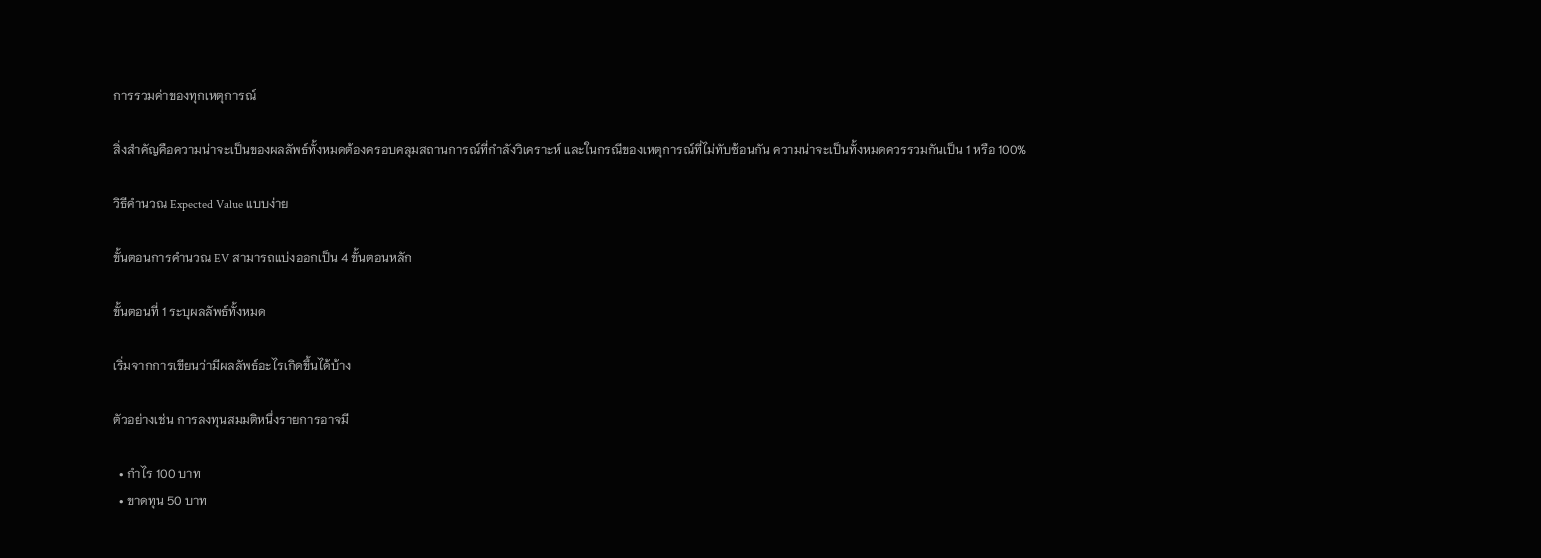การรวมค่าของทุกเหตุการณ์

สิ่งสำคัญคือความน่าจะเป็นของผลลัพธ์ทั้งหมดต้องครอบคลุมสถานการณ์ที่กำลังวิเคราะห์ และในกรณีของเหตุการณ์ที่ไม่ทับซ้อนกัน ความน่าจะเป็นทั้งหมดควรรวมกันเป็น 1 หรือ 100%

วิธีคำนวณ Expected Value แบบง่าย

ขั้นตอนการคำนวณ EV สามารถแบ่งออกเป็น 4 ขั้นตอนหลัก

ขั้นตอนที่ 1 ระบุผลลัพธ์ทั้งหมด

เริ่มจากการเขียนว่ามีผลลัพธ์อะไรเกิดขึ้นได้บ้าง

ตัวอย่างเช่น การลงทุนสมมติหนึ่งรายการอาจมี

  • กำไร 100 บาท
  • ขาดทุน 50 บาท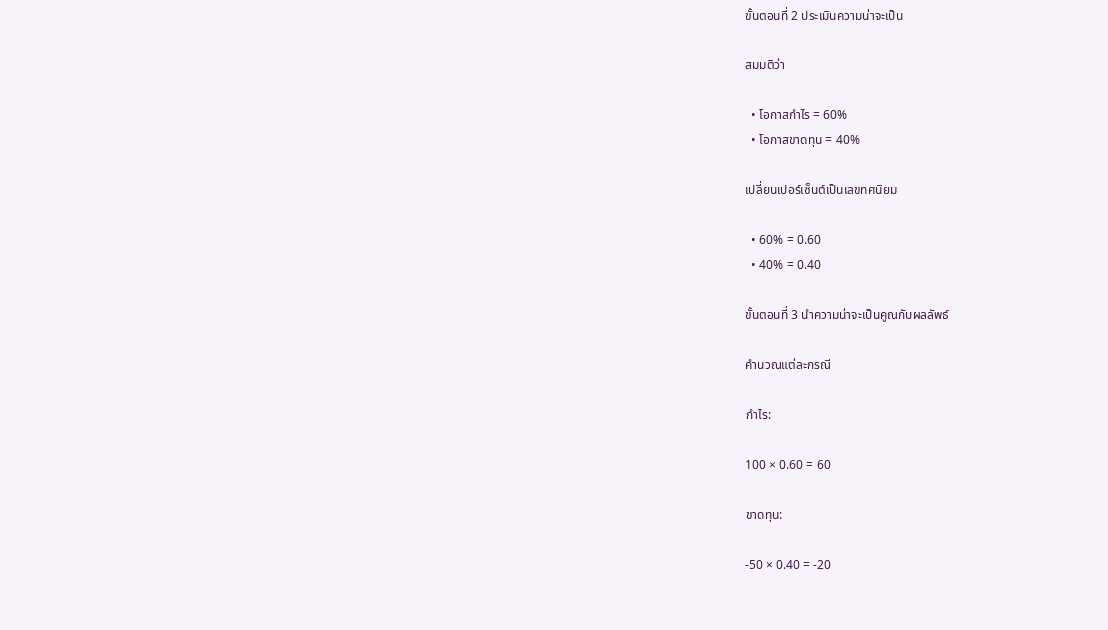ขั้นตอนที่ 2 ประเมินความน่าจะเป็น

สมมติว่า

  • โอกาสกำไร = 60%
  • โอกาสขาดทุน = 40%

เปลี่ยนเปอร์เซ็นต์เป็นเลขทศนิยม

  • 60% = 0.60
  • 40% = 0.40

ขั้นตอนที่ 3 นำความน่าจะเป็นคูณกับผลลัพธ์

คำนวณแต่ละกรณี

กำไร:

100 × 0.60 = 60

ขาดทุน:

-50 × 0.40 = -20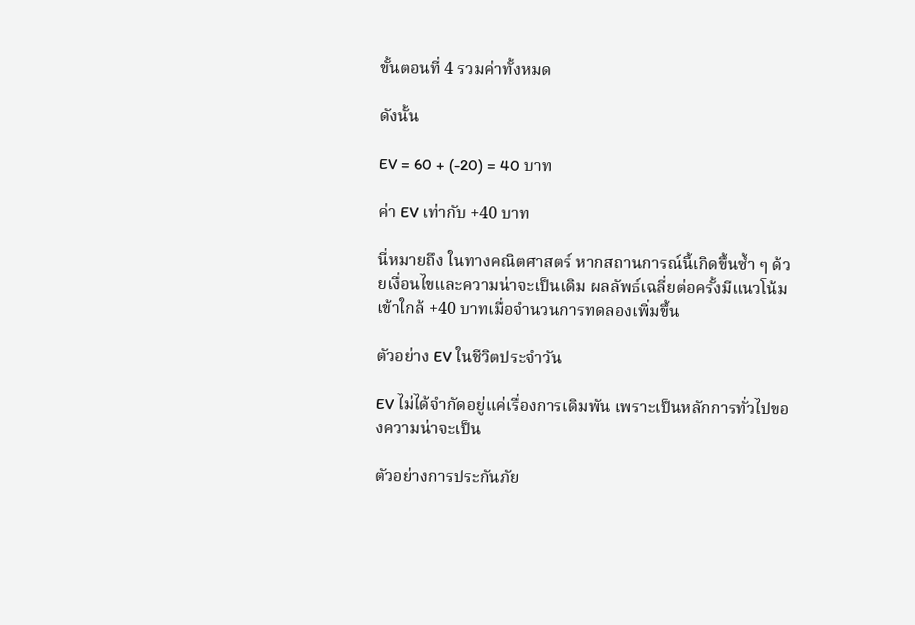ขั้นตอนที่ 4 รวมค่าทั้งหมด

ดังนั้น

EV = 60 + (-20) = 40 บาท

ค่า EV เท่ากับ +40 บาท

นี่หมายถึง ในทางคณิตศาสตร์ หากสถานการณ์นี้เกิดขึ้นซ้ำ ๆ ด้วยเงื่อนไขและความน่าจะเป็นเดิม ผลลัพธ์เฉลี่ยต่อครั้งมีแนวโน้มเข้าใกล้ +40 บาทเมื่อจำนวนการทดลองเพิ่มขึ้น

ตัวอย่าง EV ในชีวิตประจำวัน

EV ไม่ได้จำกัดอยู่แค่เรื่องการเดิมพัน เพราะเป็นหลักการทั่วไปของความน่าจะเป็น

ตัวอย่างการประกันภัย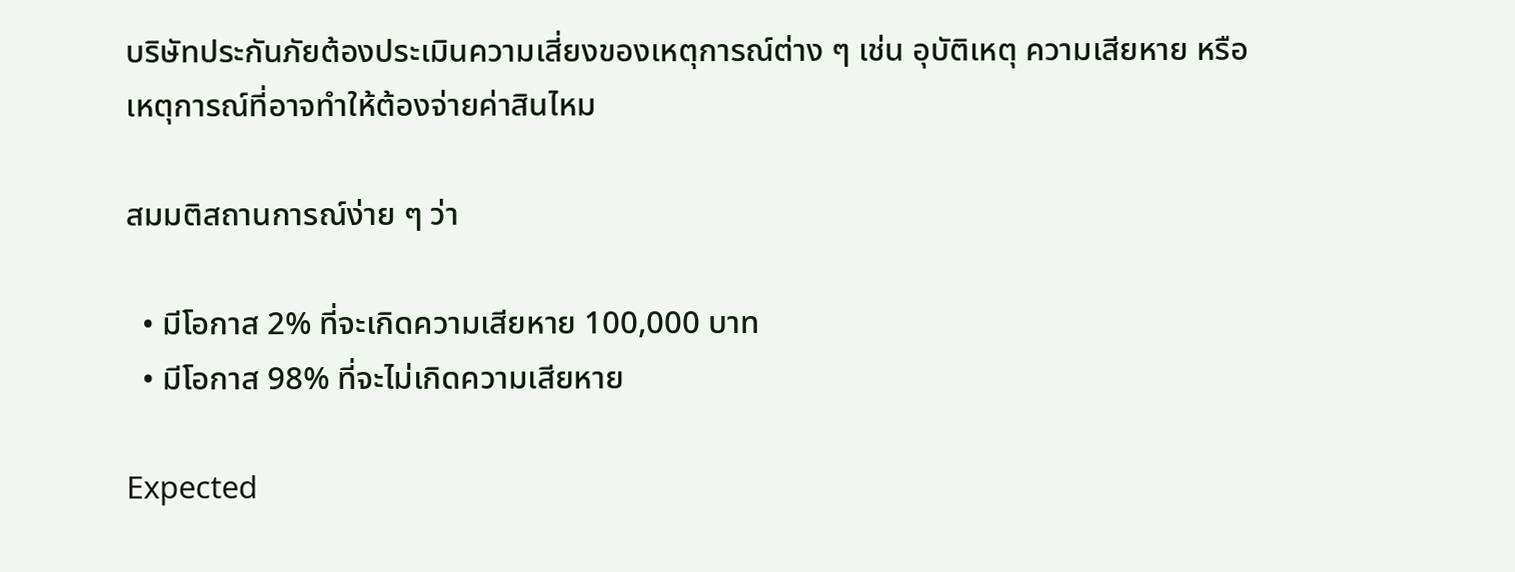บริษัทประกันภัยต้องประเมินความเสี่ยงของเหตุการณ์ต่าง ๆ เช่น อุบัติเหตุ ความเสียหาย หรือเหตุการณ์ที่อาจทำให้ต้องจ่ายค่าสินไหม

สมมติสถานการณ์ง่าย ๆ ว่า

  • มีโอกาส 2% ที่จะเกิดความเสียหาย 100,000 บาท
  • มีโอกาส 98% ที่จะไม่เกิดความเสียหาย

Expected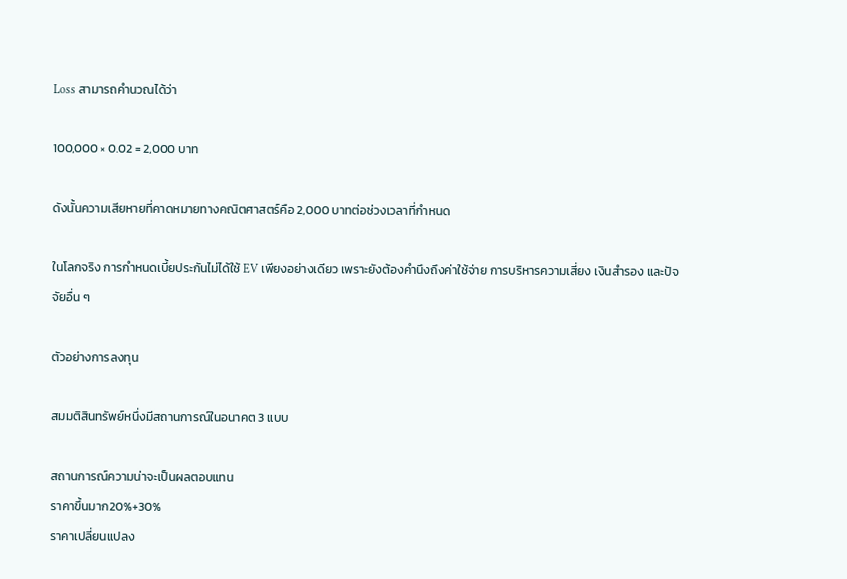Loss สามารถคำนวณได้ว่า

100,000 × 0.02 = 2,000 บาท

ดังนั้นความเสียหายที่คาดหมายทางคณิตศาสตร์คือ 2,000 บาทต่อช่วงเวลาที่กำหนด

ในโลกจริง การกำหนดเบี้ยประกันไม่ได้ใช้ EV เพียงอย่างเดียว เพราะยังต้องคำนึงถึงค่าใช้จ่าย การบริหารความเสี่ยง เงินสำรอง และปัจจัยอื่น ๆ

ตัวอย่างการลงทุน

สมมติสินทรัพย์หนึ่งมีสถานการณ์ในอนาคต 3 แบบ

สถานการณ์ความน่าจะเป็นผลตอบแทน
ราคาขึ้นมาก20%+30%
ราคาเปลี่ยนแปลง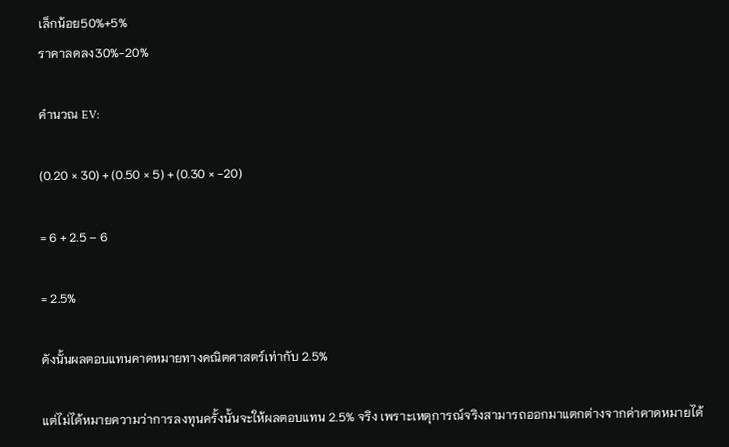เล็กน้อย50%+5%
ราคาลดลง30%-20%

คำนวณ EV:

(0.20 × 30) + (0.50 × 5) + (0.30 × -20)

= 6 + 2.5 – 6

= 2.5%

ดังนั้นผลตอบแทนคาดหมายทางคณิตศาสตร์เท่ากับ 2.5%

แต่ไม่ได้หมายความว่าการลงทุนครั้งนั้นจะให้ผลตอบแทน 2.5% จริง เพราะเหตุการณ์จริงสามารถออกมาแตกต่างจากค่าคาดหมายได้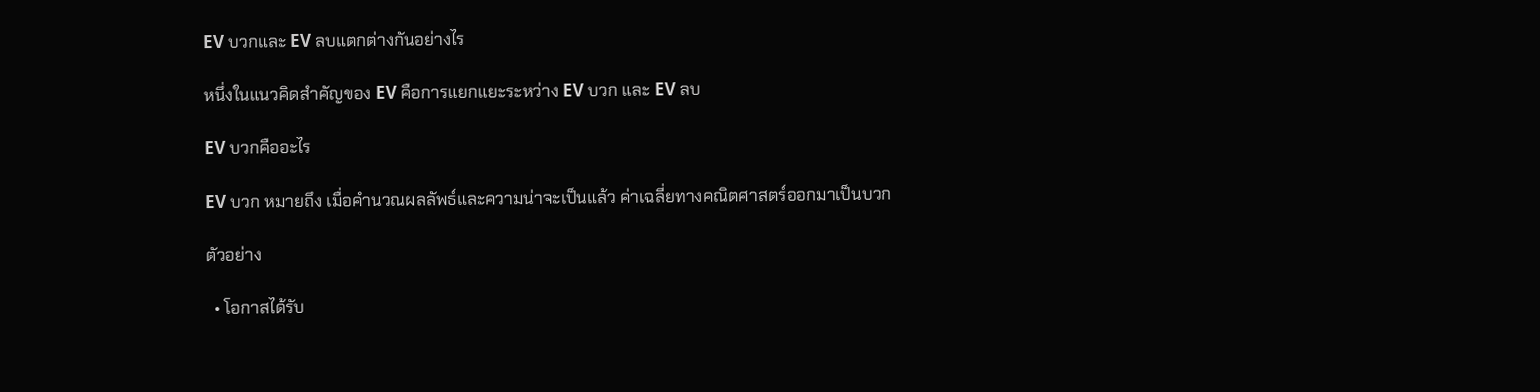EV บวกและ EV ลบแตกต่างกันอย่างไร

หนึ่งในแนวคิดสำคัญของ EV คือการแยกแยะระหว่าง EV บวก และ EV ลบ

EV บวกคืออะไร

EV บวก หมายถึง เมื่อคำนวณผลลัพธ์และความน่าจะเป็นแล้ว ค่าเฉลี่ยทางคณิตศาสตร์ออกมาเป็นบวก

ตัวอย่าง

  • โอกาสได้รับ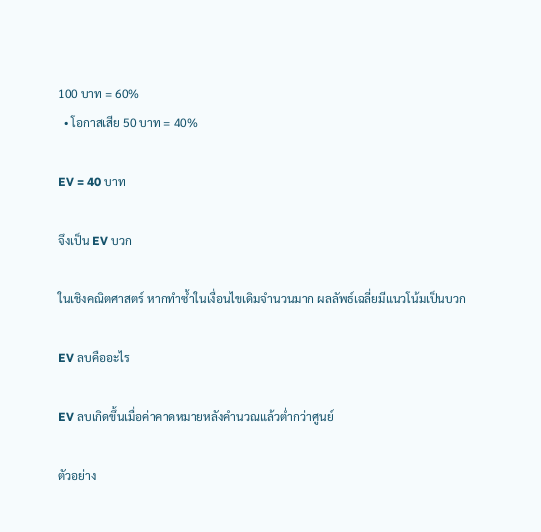100 บาท = 60%
  • โอกาสเสีย 50 บาท = 40%

EV = 40 บาท

จึงเป็น EV บวก

ในเชิงคณิตศาสตร์ หากทำซ้ำในเงื่อนไขเดิมจำนวนมาก ผลลัพธ์เฉลี่ยมีแนวโน้มเป็นบวก

EV ลบคืออะไร

EV ลบเกิดขึ้นเมื่อค่าคาดหมายหลังคำนวณแล้วต่ำกว่าศูนย์

ตัวอย่าง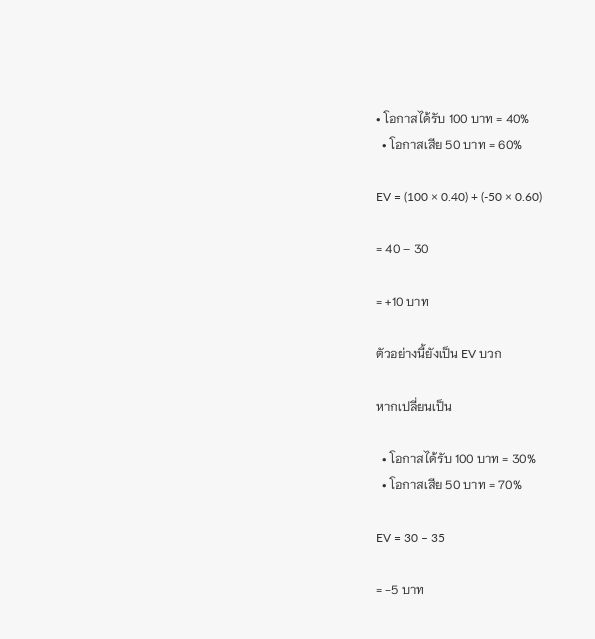• โอกาสได้รับ 100 บาท = 40%
  • โอกาสเสีย 50 บาท = 60%

EV = (100 × 0.40) + (-50 × 0.60)

= 40 – 30

= +10 บาท

ตัวอย่างนี้ยังเป็น EV บวก

หากเปลี่ยนเป็น

  • โอกาสได้รับ 100 บาท = 30%
  • โอกาสเสีย 50 บาท = 70%

EV = 30 – 35

= -5 บาท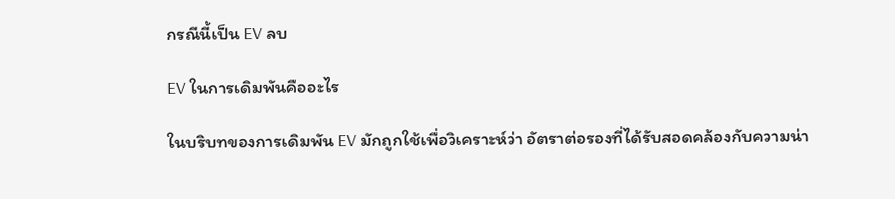กรณีนี้เป็น EV ลบ

EV ในการเดิมพันคืออะไร

ในบริบทของการเดิมพัน EV มักถูกใช้เพื่อวิเคราะห์ว่า อัตราต่อรองที่ได้รับสอดคล้องกับความน่า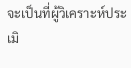จะเป็นที่ผู้วิเคราะห์ประเมิ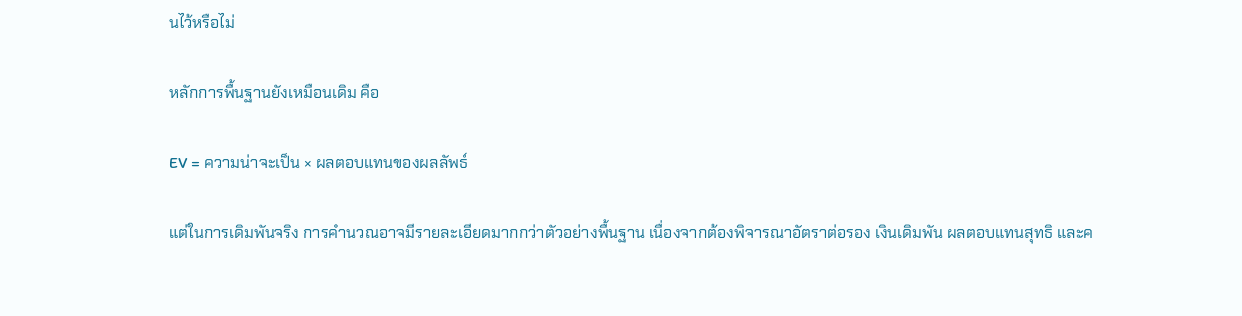นไว้หรือไม่

หลักการพื้นฐานยังเหมือนเดิม คือ

EV = ความน่าจะเป็น × ผลตอบแทนของผลลัพธ์

แต่ในการเดิมพันจริง การคำนวณอาจมีรายละเอียดมากกว่าตัวอย่างพื้นฐาน เนื่องจากต้องพิจารณาอัตราต่อรอง เงินเดิมพัน ผลตอบแทนสุทธิ และค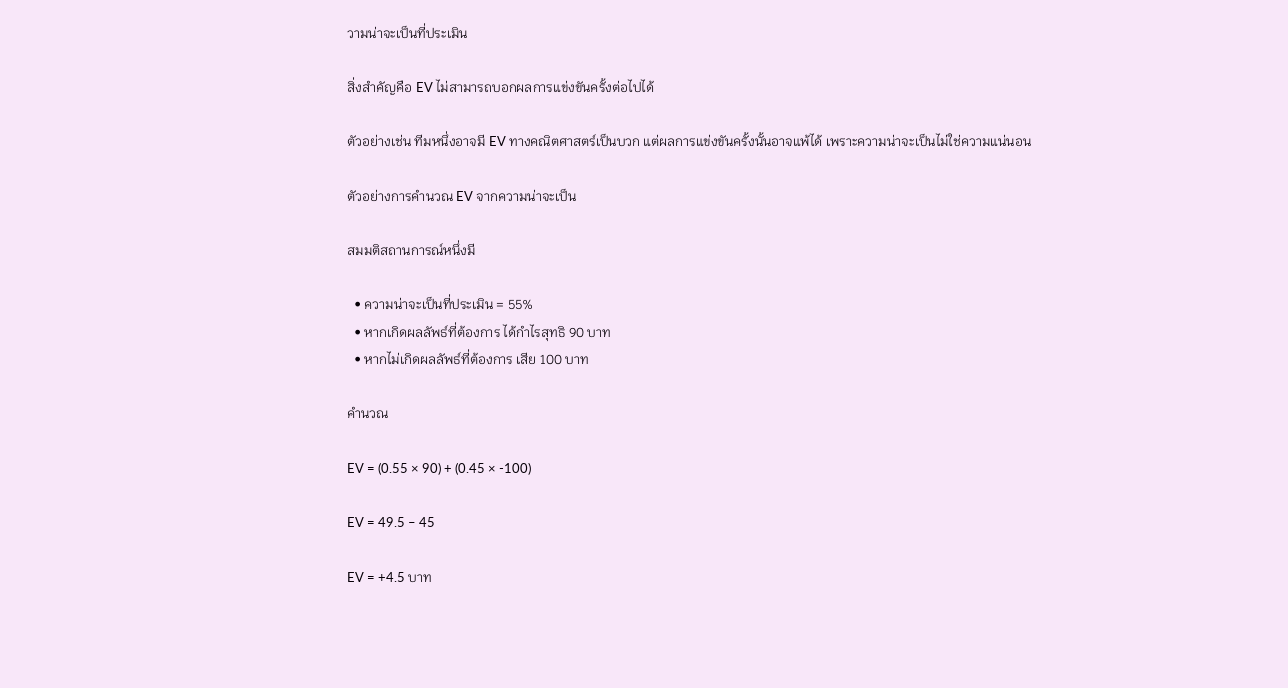วามน่าจะเป็นที่ประเมิน

สิ่งสำคัญคือ EV ไม่สามารถบอกผลการแข่งขันครั้งต่อไปได้

ตัวอย่างเช่น ทีมหนึ่งอาจมี EV ทางคณิตศาสตร์เป็นบวก แต่ผลการแข่งขันครั้งนั้นอาจแพ้ได้ เพราะความน่าจะเป็นไม่ใช่ความแน่นอน

ตัวอย่างการคำนวณ EV จากความน่าจะเป็น

สมมติสถานการณ์หนึ่งมี

  • ความน่าจะเป็นที่ประเมิน = 55%
  • หากเกิดผลลัพธ์ที่ต้องการ ได้กำไรสุทธิ 90 บาท
  • หากไม่เกิดผลลัพธ์ที่ต้องการ เสีย 100 บาท

คำนวณ

EV = (0.55 × 90) + (0.45 × -100)

EV = 49.5 – 45

EV = +4.5 บาท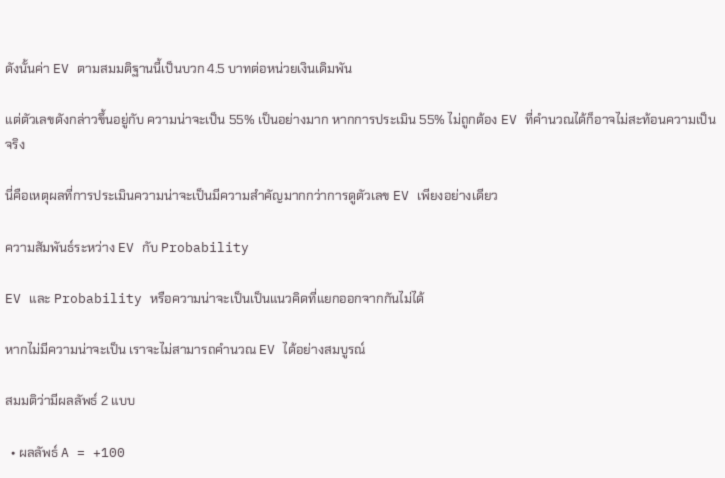ดังนั้นค่า EV ตามสมมติฐานนี้เป็นบวก 4.5 บาทต่อหน่วยเงินเดิมพัน

แต่ตัวเลขดังกล่าวขึ้นอยู่กับ ความน่าจะเป็น 55% เป็นอย่างมาก หากการประเมิน 55% ไม่ถูกต้อง EV ที่คำนวณได้ก็อาจไม่สะท้อนความเป็นจริง

นี่คือเหตุผลที่การประเมินความน่าจะเป็นมีความสำคัญมากกว่าการดูตัวเลข EV เพียงอย่างเดียว

ความสัมพันธ์ระหว่าง EV กับ Probability

EV และ Probability หรือความน่าจะเป็นเป็นแนวคิดที่แยกออกจากกันไม่ได้

หากไม่มีความน่าจะเป็น เราจะไม่สามารถคำนวณ EV ได้อย่างสมบูรณ์

สมมติว่ามีผลลัพธ์ 2 แบบ

  • ผลลัพธ์ A = +100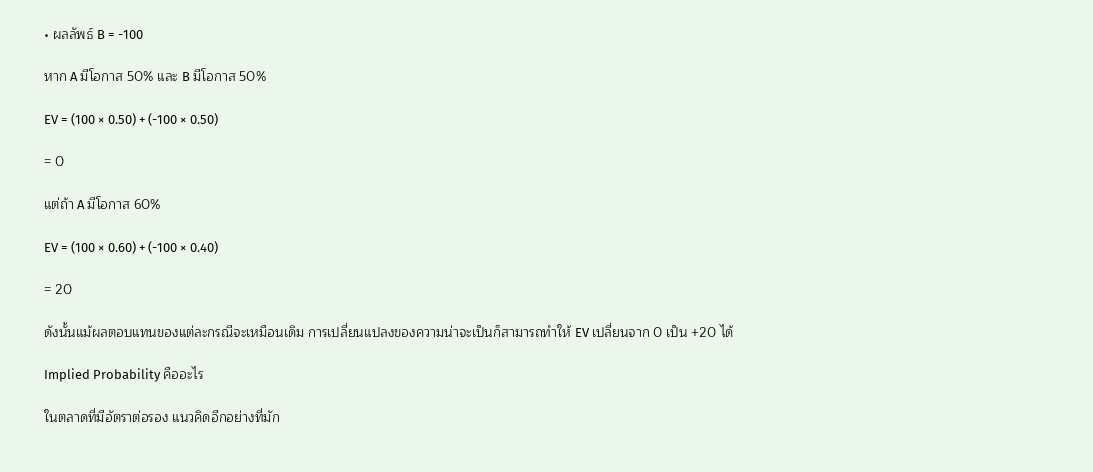• ผลลัพธ์ B = -100

หาก A มีโอกาส 50% และ B มีโอกาส 50%

EV = (100 × 0.50) + (-100 × 0.50)

= 0

แต่ถ้า A มีโอกาส 60%

EV = (100 × 0.60) + (-100 × 0.40)

= 20

ดังนั้นแม้ผลตอบแทนของแต่ละกรณีจะเหมือนเดิม การเปลี่ยนแปลงของความน่าจะเป็นก็สามารถทำให้ EV เปลี่ยนจาก 0 เป็น +20 ได้

Implied Probability คืออะไร

ในตลาดที่มีอัตราต่อรอง แนวคิดอีกอย่างที่มัก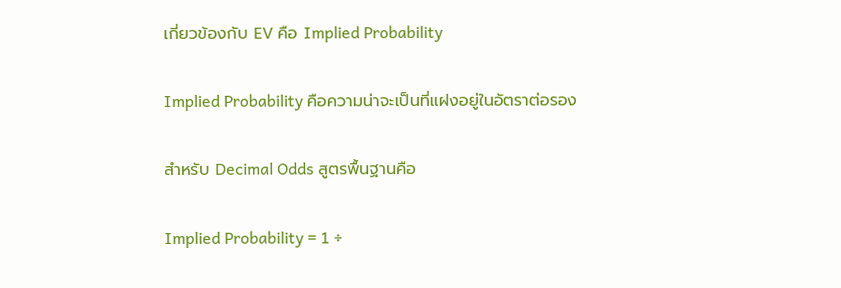เกี่ยวข้องกับ EV คือ Implied Probability

Implied Probability คือความน่าจะเป็นที่แฝงอยู่ในอัตราต่อรอง

สำหรับ Decimal Odds สูตรพื้นฐานคือ

Implied Probability = 1 ÷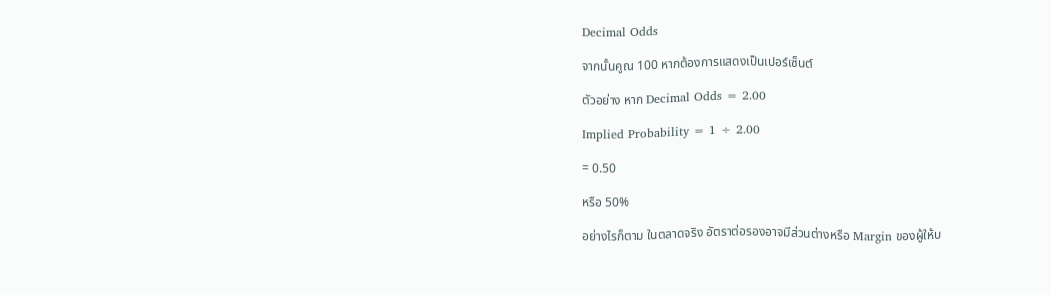Decimal Odds

จากนั้นคูณ 100 หากต้องการแสดงเป็นเปอร์เซ็นต์

ตัวอย่าง หาก Decimal Odds = 2.00

Implied Probability = 1 ÷ 2.00

= 0.50

หรือ 50%

อย่างไรก็ตาม ในตลาดจริง อัตราต่อรองอาจมีส่วนต่างหรือ Margin ของผู้ให้บ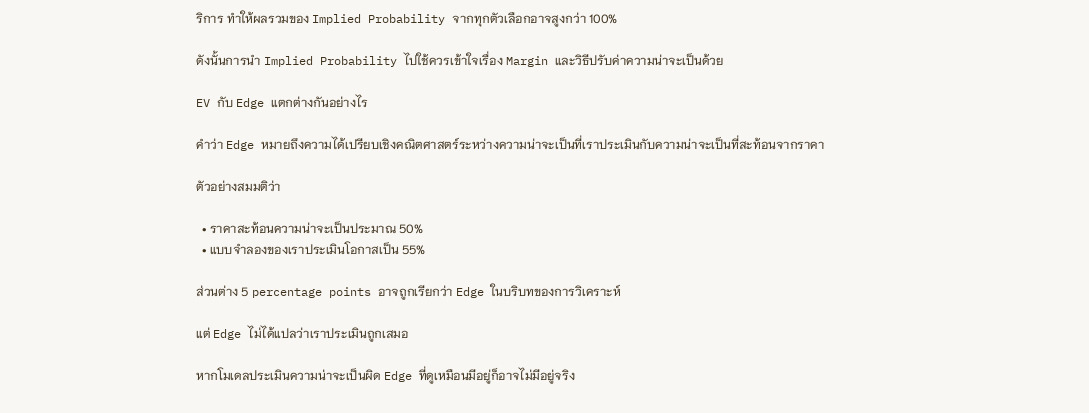ริการ ทำให้ผลรวมของ Implied Probability จากทุกตัวเลือกอาจสูงกว่า 100%

ดังนั้นการนำ Implied Probability ไปใช้ควรเข้าใจเรื่อง Margin และวิธีปรับค่าความน่าจะเป็นด้วย

EV กับ Edge แตกต่างกันอย่างไร

คำว่า Edge หมายถึงความได้เปรียบเชิงคณิตศาสตร์ระหว่างความน่าจะเป็นที่เราประเมินกับความน่าจะเป็นที่สะท้อนจากราคา

ตัวอย่างสมมติว่า

  • ราคาสะท้อนความน่าจะเป็นประมาณ 50%
  • แบบจำลองของเราประเมินโอกาสเป็น 55%

ส่วนต่าง 5 percentage points อาจถูกเรียกว่า Edge ในบริบทของการวิเคราะห์

แต่ Edge ไม่ได้แปลว่าเราประเมินถูกเสมอ

หากโมเดลประเมินความน่าจะเป็นผิด Edge ที่ดูเหมือนมีอยู่ก็อาจไม่มีอยู่จริง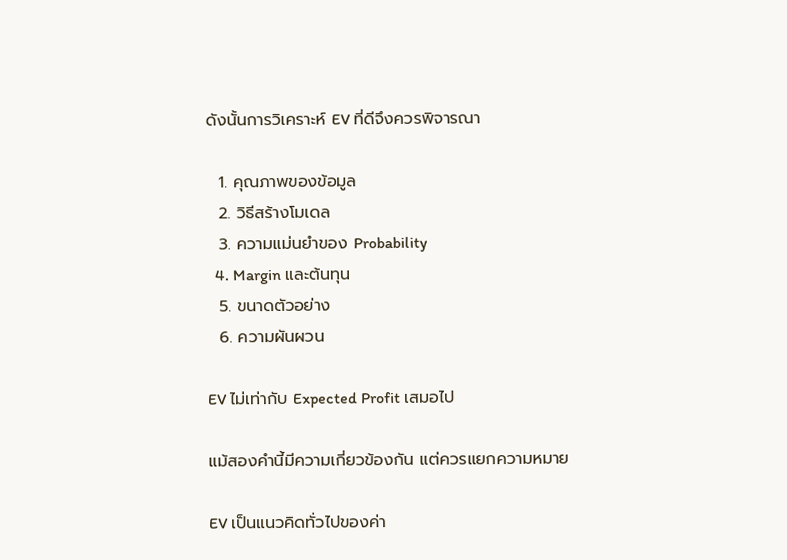ดังนั้นการวิเคราะห์ EV ที่ดีจึงควรพิจารณา

  1. คุณภาพของข้อมูล
  2. วิธีสร้างโมเดล
  3. ความแม่นยำของ Probability
  4. Margin และต้นทุน
  5. ขนาดตัวอย่าง
  6. ความผันผวน

EV ไม่เท่ากับ Expected Profit เสมอไป

แม้สองคำนี้มีความเกี่ยวข้องกัน แต่ควรแยกความหมาย

EV เป็นแนวคิดทั่วไปของค่า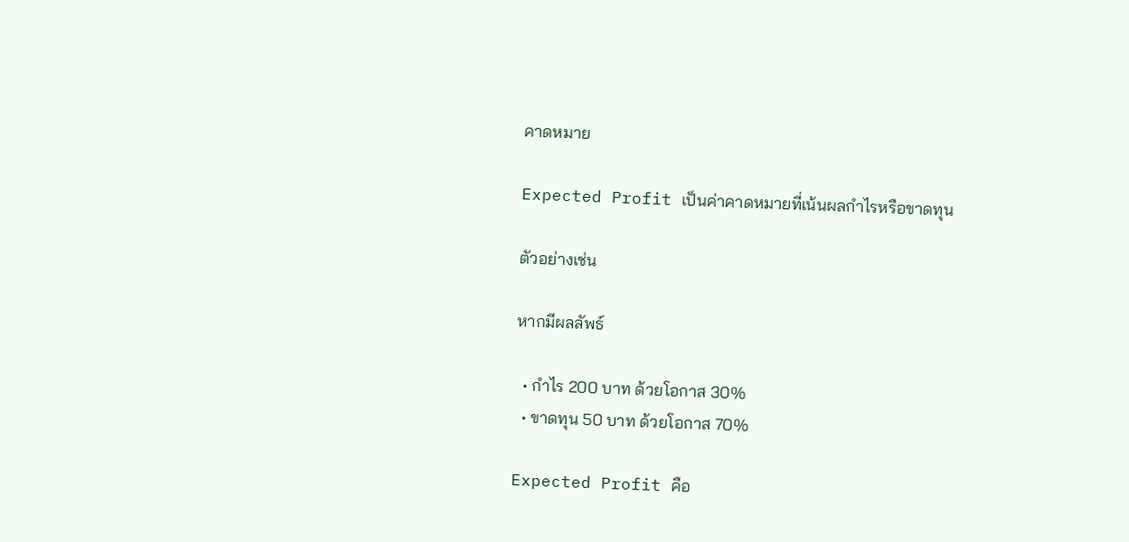คาดหมาย

Expected Profit เป็นค่าคาดหมายที่เน้นผลกำไรหรือขาดทุน

ตัวอย่างเช่น

หากมีผลลัพธ์

  • กำไร 200 บาท ด้วยโอกาส 30%
  • ขาดทุน 50 บาท ด้วยโอกาส 70%

Expected Profit คือ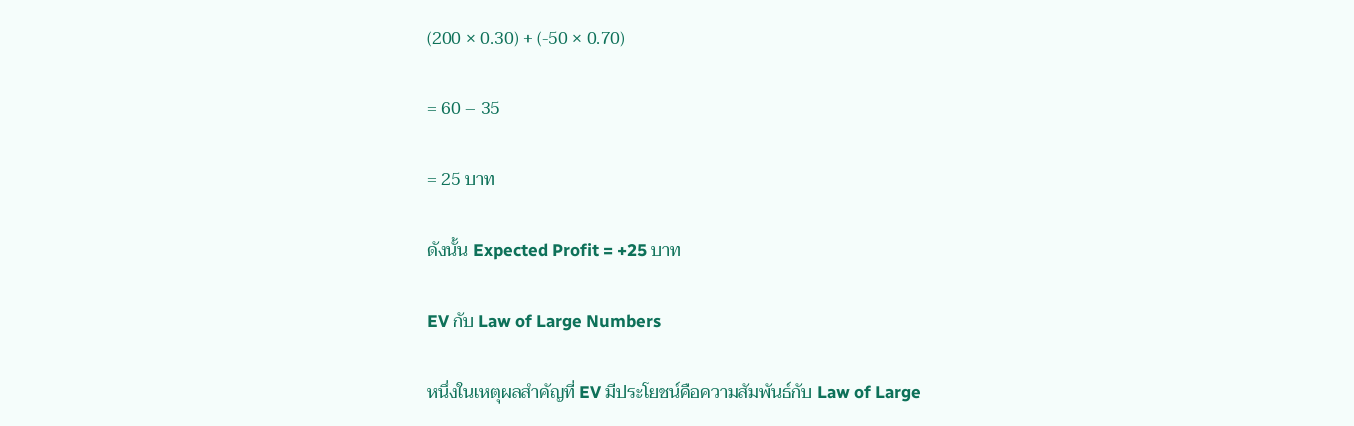(200 × 0.30) + (-50 × 0.70)

= 60 – 35

= 25 บาท

ดังนั้น Expected Profit = +25 บาท

EV กับ Law of Large Numbers

หนึ่งในเหตุผลสำคัญที่ EV มีประโยชน์คือความสัมพันธ์กับ Law of Large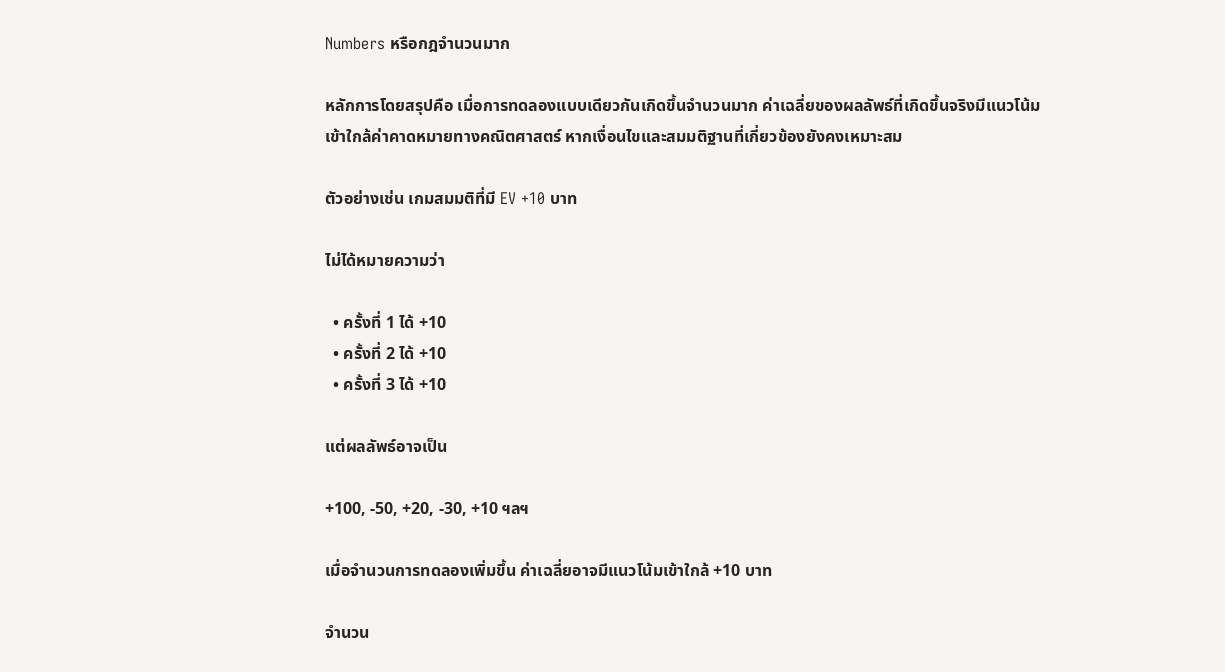Numbers หรือกฎจำนวนมาก

หลักการโดยสรุปคือ เมื่อการทดลองแบบเดียวกันเกิดขึ้นจำนวนมาก ค่าเฉลี่ยของผลลัพธ์ที่เกิดขึ้นจริงมีแนวโน้มเข้าใกล้ค่าคาดหมายทางคณิตศาสตร์ หากเงื่อนไขและสมมติฐานที่เกี่ยวข้องยังคงเหมาะสม

ตัวอย่างเช่น เกมสมมติที่มี EV +10 บาท

ไม่ได้หมายความว่า

  • ครั้งที่ 1 ได้ +10
  • ครั้งที่ 2 ได้ +10
  • ครั้งที่ 3 ได้ +10

แต่ผลลัพธ์อาจเป็น

+100, -50, +20, -30, +10 ฯลฯ

เมื่อจำนวนการทดลองเพิ่มขึ้น ค่าเฉลี่ยอาจมีแนวโน้มเข้าใกล้ +10 บาท

จำนวน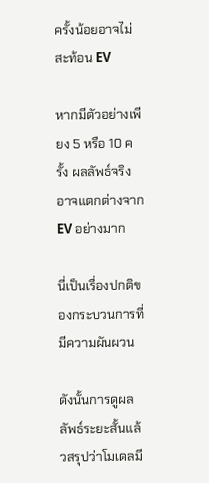ครั้งน้อยอาจไม่สะท้อน EV

หากมีตัวอย่างเพียง 5 หรือ 10 ครั้ง ผลลัพธ์จริงอาจแตกต่างจาก EV อย่างมาก

นี่เป็นเรื่องปกติของกระบวนการที่มีความผันผวน

ดังนั้นการดูผลลัพธ์ระยะสั้นแล้วสรุปว่าโมเดลมี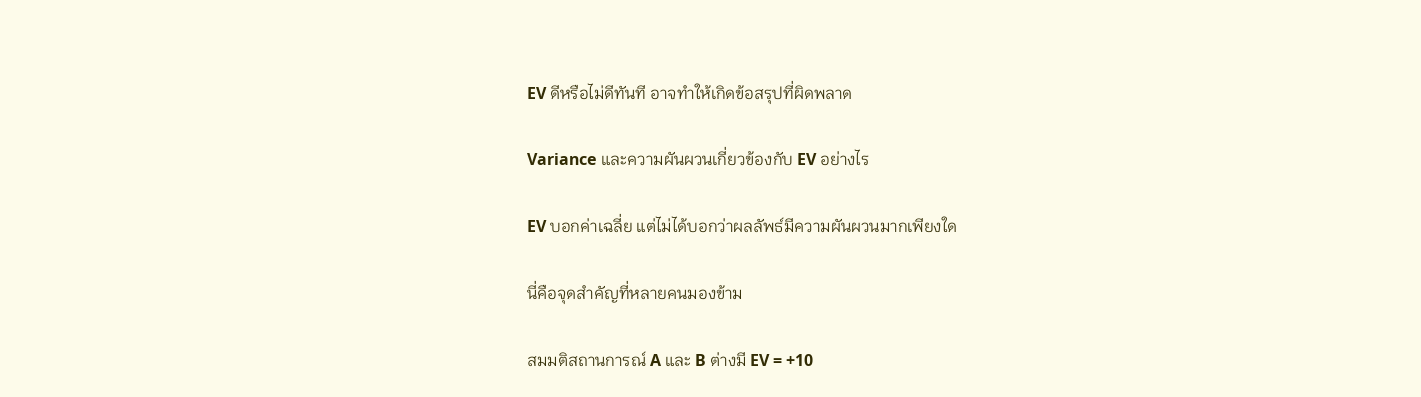EV ดีหรือไม่ดีทันที อาจทำให้เกิดข้อสรุปที่ผิดพลาด

Variance และความผันผวนเกี่ยวข้องกับ EV อย่างไร

EV บอกค่าเฉลี่ย แต่ไม่ได้บอกว่าผลลัพธ์มีความผันผวนมากเพียงใด

นี่คือจุดสำคัญที่หลายคนมองข้าม

สมมติสถานการณ์ A และ B ต่างมี EV = +10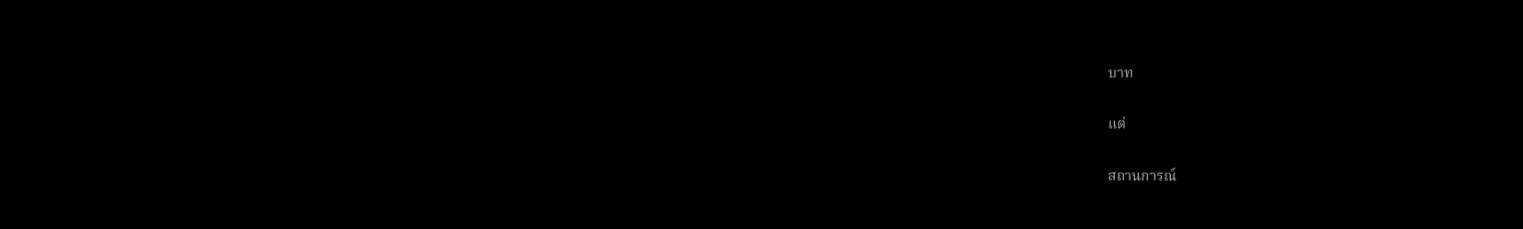บาท

แต่

สถานการณ์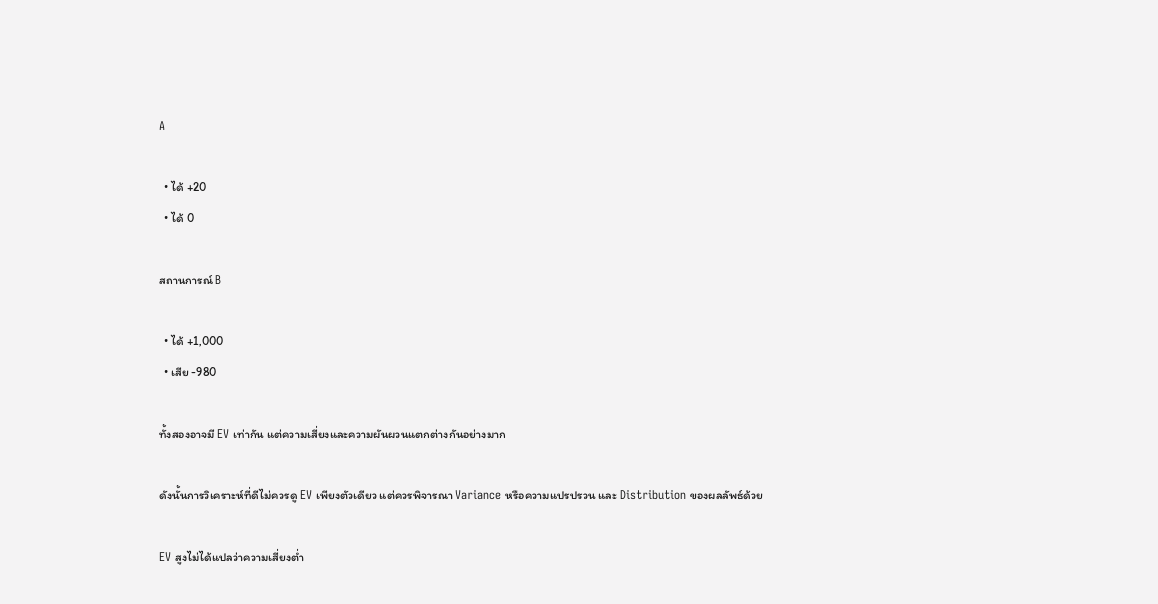A

  • ได้ +20
  • ได้ 0

สถานการณ์ B

  • ได้ +1,000
  • เสีย -980

ทั้งสองอาจมี EV เท่ากัน แต่ความเสี่ยงและความผันผวนแตกต่างกันอย่างมาก

ดังนั้นการวิเคราะห์ที่ดีไม่ควรดู EV เพียงตัวเดียว แต่ควรพิจารณา Variance หรือความแปรปรวน และ Distribution ของผลลัพธ์ด้วย

EV สูงไม่ได้แปลว่าความเสี่ยงต่ำ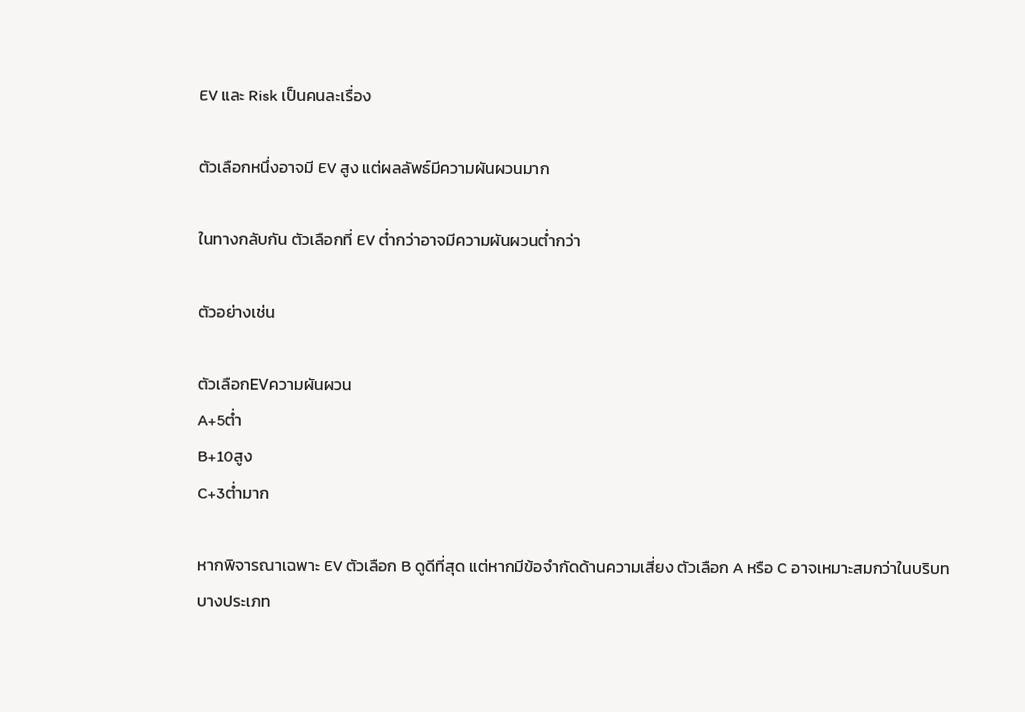EV และ Risk เป็นคนละเรื่อง

ตัวเลือกหนึ่งอาจมี EV สูง แต่ผลลัพธ์มีความผันผวนมาก

ในทางกลับกัน ตัวเลือกที่ EV ต่ำกว่าอาจมีความผันผวนต่ำกว่า

ตัวอย่างเช่น

ตัวเลือกEVความผันผวน
A+5ต่ำ
B+10สูง
C+3ต่ำมาก

หากพิจารณาเฉพาะ EV ตัวเลือก B ดูดีที่สุด แต่หากมีข้อจำกัดด้านความเสี่ยง ตัวเลือก A หรือ C อาจเหมาะสมกว่าในบริบทบางประเภท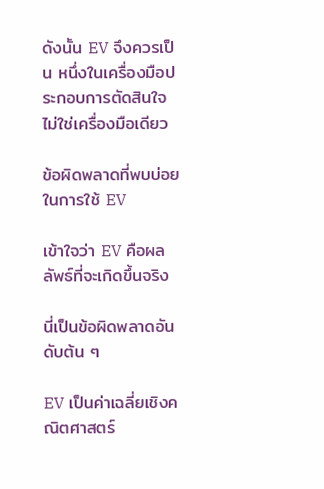ดังนั้น EV จึงควรเป็น หนึ่งในเครื่องมือประกอบการตัดสินใจ ไม่ใช่เครื่องมือเดียว

ข้อผิดพลาดที่พบบ่อยในการใช้ EV

เข้าใจว่า EV คือผลลัพธ์ที่จะเกิดขึ้นจริง

นี่เป็นข้อผิดพลาดอันดับต้น ๆ

EV เป็นค่าเฉลี่ยเชิงคณิตศาสตร์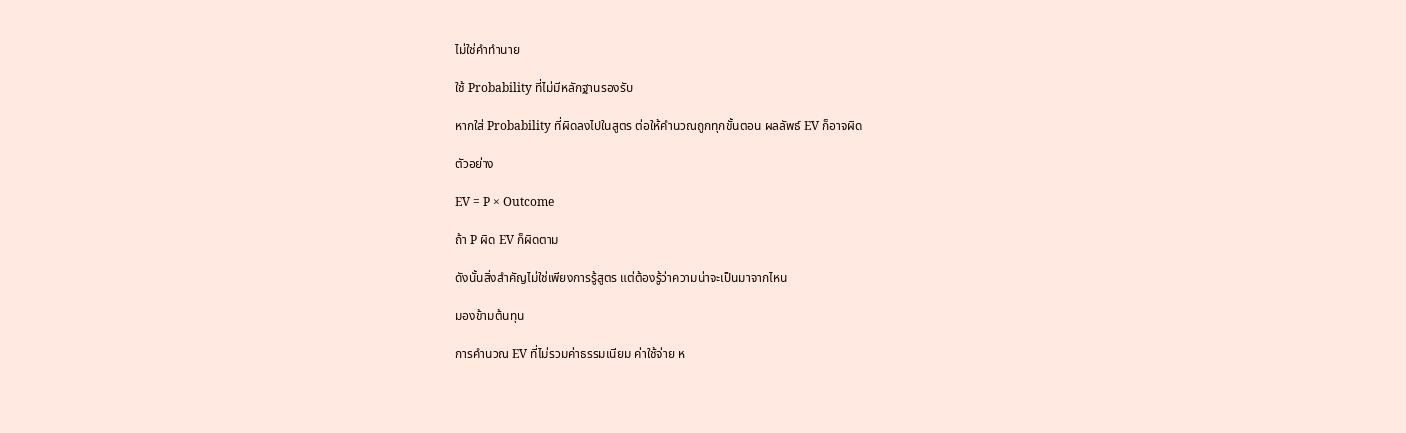ไม่ใช่คำทำนาย

ใช้ Probability ที่ไม่มีหลักฐานรองรับ

หากใส่ Probability ที่ผิดลงไปในสูตร ต่อให้คำนวณถูกทุกขั้นตอน ผลลัพธ์ EV ก็อาจผิด

ตัวอย่าง

EV = P × Outcome

ถ้า P ผิด EV ก็ผิดตาม

ดังนั้นสิ่งสำคัญไม่ใช่เพียงการรู้สูตร แต่ต้องรู้ว่าความน่าจะเป็นมาจากไหน

มองข้ามต้นทุน

การคำนวณ EV ที่ไม่รวมค่าธรรมเนียม ค่าใช้จ่าย ห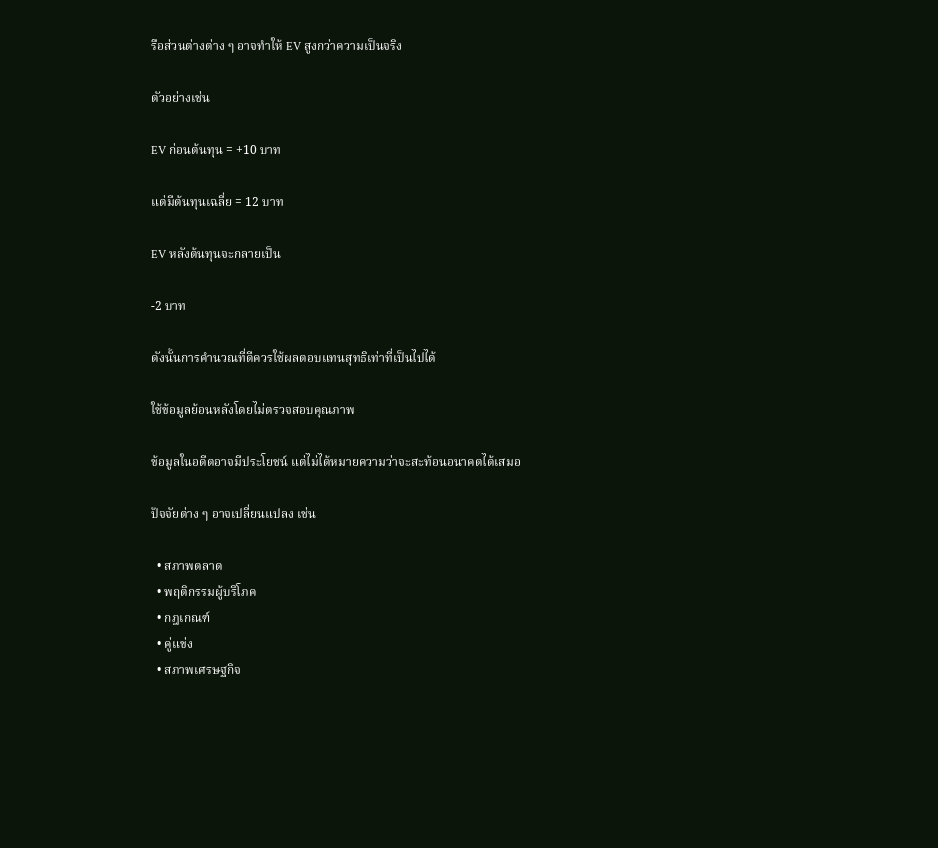รือส่วนต่างต่าง ๆ อาจทำให้ EV สูงกว่าความเป็นจริง

ตัวอย่างเช่น

EV ก่อนต้นทุน = +10 บาท

แต่มีต้นทุนเฉลี่ย = 12 บาท

EV หลังต้นทุนจะกลายเป็น

-2 บาท

ดังนั้นการคำนวณที่ดีควรใช้ผลตอบแทนสุทธิเท่าที่เป็นไปได้

ใช้ข้อมูลย้อนหลังโดยไม่ตรวจสอบคุณภาพ

ข้อมูลในอดีตอาจมีประโยชน์ แต่ไม่ได้หมายความว่าจะสะท้อนอนาคตได้เสมอ

ปัจจัยต่าง ๆ อาจเปลี่ยนแปลง เช่น

  • สภาพตลาด
  • พฤติกรรมผู้บริโภค
  • กฎเกณฑ์
  • คู่แข่ง
  • สภาพเศรษฐกิจ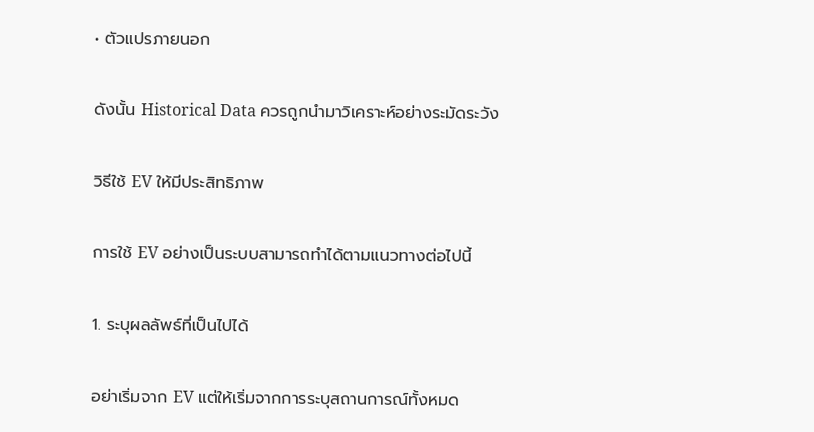• ตัวแปรภายนอก

ดังนั้น Historical Data ควรถูกนำมาวิเคราะห์อย่างระมัดระวัง

วิธีใช้ EV ให้มีประสิทธิภาพ

การใช้ EV อย่างเป็นระบบสามารถทำได้ตามแนวทางต่อไปนี้

1. ระบุผลลัพธ์ที่เป็นไปได้

อย่าเริ่มจาก EV แต่ให้เริ่มจากการระบุสถานการณ์ทั้งหมด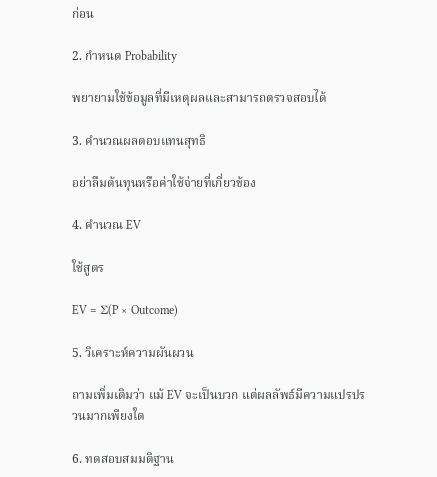ก่อน

2. กำหนด Probability

พยายามใช้ข้อมูลที่มีเหตุผลและสามารถตรวจสอบได้

3. คำนวณผลตอบแทนสุทธิ

อย่าลืมต้นทุนหรือค่าใช้จ่ายที่เกี่ยวข้อง

4. คำนวณ EV

ใช้สูตร

EV = Σ(P × Outcome)

5. วิเคราะห์ความผันผวน

ถามเพิ่มเติมว่า แม้ EV จะเป็นบวก แต่ผลลัพธ์มีความแปรปรวนมากเพียงใด

6. ทดสอบสมมติฐาน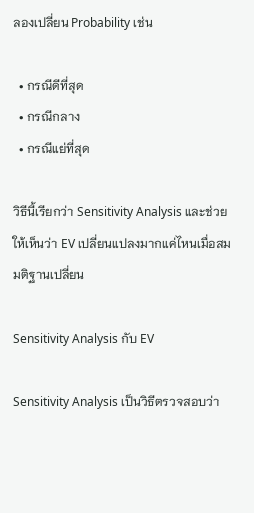ลองเปลี่ยน Probability เช่น

  • กรณีดีที่สุด
  • กรณีกลาง
  • กรณีแย่ที่สุด

วิธีนี้เรียกว่า Sensitivity Analysis และช่วยให้เห็นว่า EV เปลี่ยนแปลงมากแค่ไหนเมื่อสมมติฐานเปลี่ยน

Sensitivity Analysis กับ EV

Sensitivity Analysis เป็นวิธีตรวจสอบว่า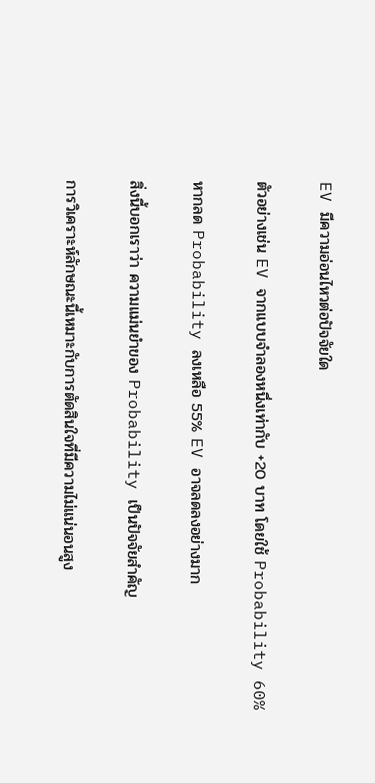EV มีความอ่อนไหวต่อปัจจัยใด

ตัวอย่างเช่น EV จากแบบจำลองหนึ่งเท่ากับ +20 บาท โดยใช้ Probability 60%

หากลด Probability ลงเหลือ 55% EV อาจลดลงอย่างมาก

สิ่งนี้บอกเราว่า ความแม่นยำของ Probability เป็นปัจจัยสำคัญ

การวิเคราะห์ลักษณะนี้เหมาะกับการตัดสินใจที่มีความไม่แน่นอนสูง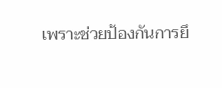เพราะช่วยป้องกันการยึ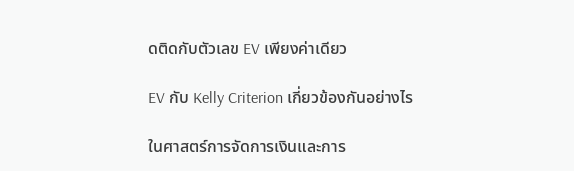ดติดกับตัวเลข EV เพียงค่าเดียว

EV กับ Kelly Criterion เกี่ยวข้องกันอย่างไร

ในศาสตร์การจัดการเงินและการ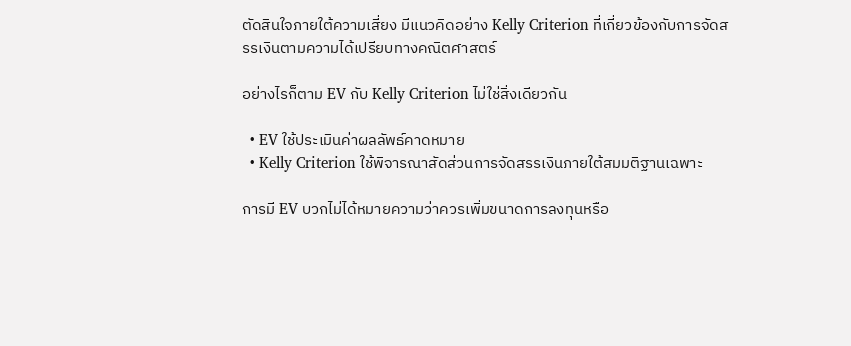ตัดสินใจภายใต้ความเสี่ยง มีแนวคิดอย่าง Kelly Criterion ที่เกี่ยวข้องกับการจัดสรรเงินตามความได้เปรียบทางคณิตศาสตร์

อย่างไรก็ตาม EV กับ Kelly Criterion ไม่ใช่สิ่งเดียวกัน

  • EV ใช้ประเมินค่าผลลัพธ์คาดหมาย
  • Kelly Criterion ใช้พิจารณาสัดส่วนการจัดสรรเงินภายใต้สมมติฐานเฉพาะ

การมี EV บวกไม่ได้หมายความว่าควรเพิ่มขนาดการลงทุนหรือ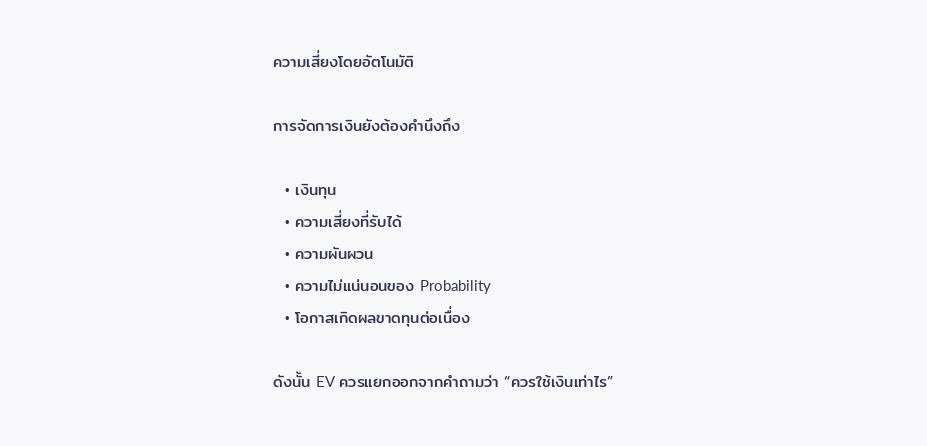ความเสี่ยงโดยอัตโนมัติ

การจัดการเงินยังต้องคำนึงถึง

  • เงินทุน
  • ความเสี่ยงที่รับได้
  • ความผันผวน
  • ความไม่แน่นอนของ Probability
  • โอกาสเกิดผลขาดทุนต่อเนื่อง

ดังนั้น EV ควรแยกออกจากคำถามว่า “ควรใช้เงินเท่าไร”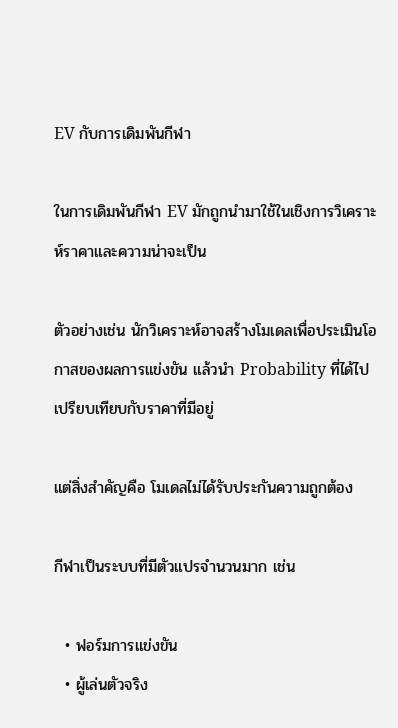EV กับการเดิมพันกีฬา

ในการเดิมพันกีฬา EV มักถูกนำมาใช้ในเชิงการวิเคราะห์ราคาและความน่าจะเป็น

ตัวอย่างเช่น นักวิเคราะห์อาจสร้างโมเดลเพื่อประเมินโอกาสของผลการแข่งขัน แล้วนำ Probability ที่ได้ไปเปรียบเทียบกับราคาที่มีอยู่

แต่สิ่งสำคัญคือ โมเดลไม่ได้รับประกันความถูกต้อง

กีฬาเป็นระบบที่มีตัวแปรจำนวนมาก เช่น

  • ฟอร์มการแข่งขัน
  • ผู้เล่นตัวจริง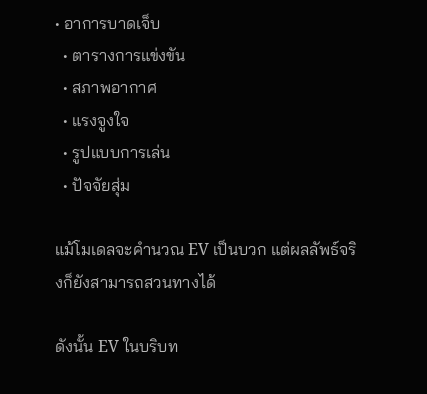• อาการบาดเจ็บ
  • ตารางการแข่งขัน
  • สภาพอากาศ
  • แรงจูงใจ
  • รูปแบบการเล่น
  • ปัจจัยสุ่ม

แม้โมเดลจะคำนวณ EV เป็นบวก แต่ผลลัพธ์จริงก็ยังสามารถสวนทางได้

ดังนั้น EV ในบริบท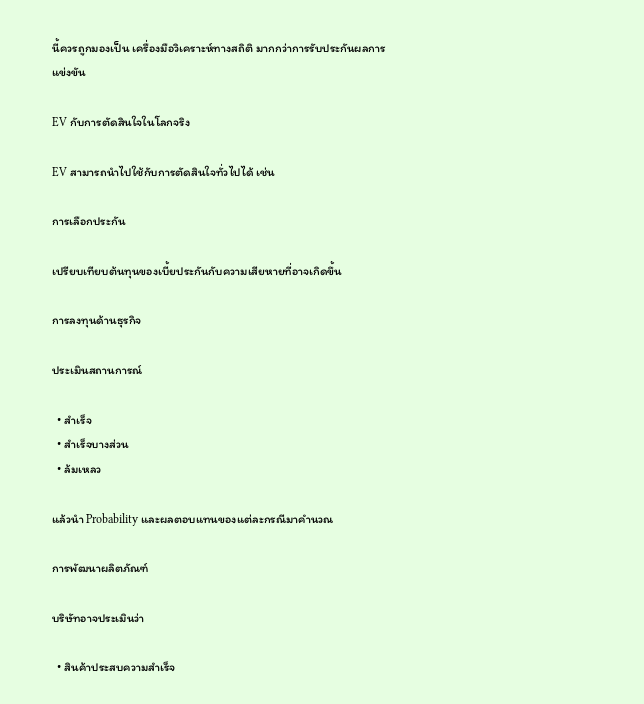นี้ควรถูกมองเป็น เครื่องมือวิเคราะห์ทางสถิติ มากกว่าการรับประกันผลการแข่งขัน

EV กับการตัดสินใจในโลกจริง

EV สามารถนำไปใช้กับการตัดสินใจทั่วไปได้ เช่น

การเลือกประกัน

เปรียบเทียบต้นทุนของเบี้ยประกันกับความเสียหายที่อาจเกิดขึ้น

การลงทุนด้านธุรกิจ

ประเมินสถานการณ์

  • สำเร็จ
  • สำเร็จบางส่วน
  • ล้มเหลว

แล้วนำ Probability และผลตอบแทนของแต่ละกรณีมาคำนวณ

การพัฒนาผลิตภัณฑ์

บริษัทอาจประเมินว่า

  • สินค้าประสบความสำเร็จ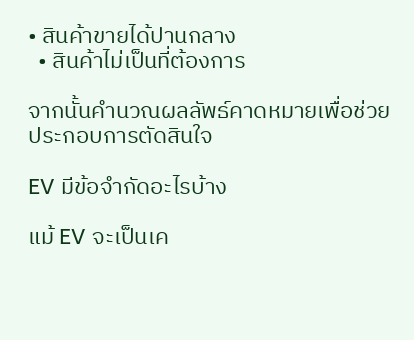• สินค้าขายได้ปานกลาง
  • สินค้าไม่เป็นที่ต้องการ

จากนั้นคำนวณผลลัพธ์คาดหมายเพื่อช่วยประกอบการตัดสินใจ

EV มีข้อจำกัดอะไรบ้าง

แม้ EV จะเป็นเค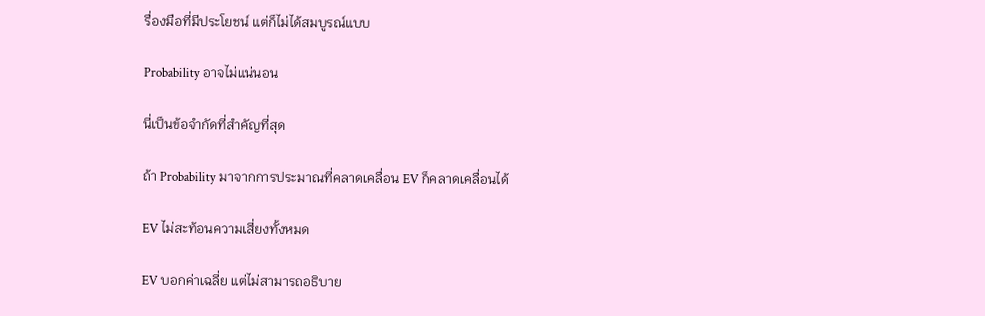รื่องมือที่มีประโยชน์ แต่ก็ไม่ได้สมบูรณ์แบบ

Probability อาจไม่แน่นอน

นี่เป็นข้อจำกัดที่สำคัญที่สุด

ถ้า Probability มาจากการประมาณที่คลาดเคลื่อน EV ก็คลาดเคลื่อนได้

EV ไม่สะท้อนความเสี่ยงทั้งหมด

EV บอกค่าเฉลี่ย แต่ไม่สามารถอธิบาย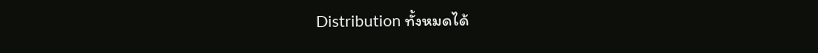Distribution ทั้งหมดได้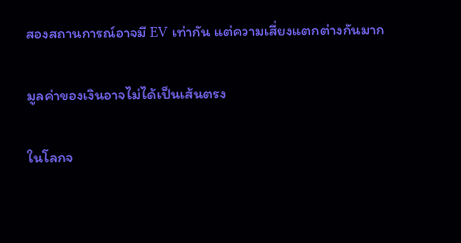สองสถานการณ์อาจมี EV เท่ากัน แต่ความเสี่ยงแตกต่างกันมาก

มูลค่าของเงินอาจไม่ได้เป็นเส้นตรง

ในโลกจ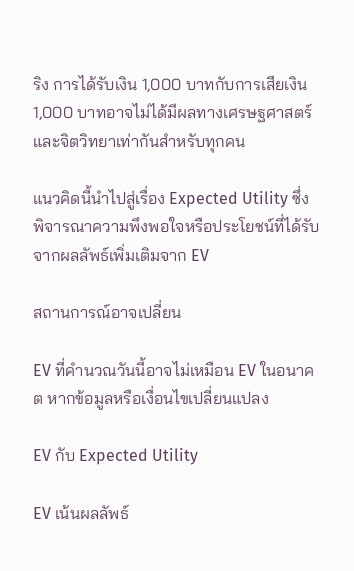ริง การได้รับเงิน 1,000 บาทกับการเสียเงิน 1,000 บาทอาจไม่ได้มีผลทางเศรษฐศาสตร์และจิตวิทยาเท่ากันสำหรับทุกคน

แนวคิดนี้นำไปสู่เรื่อง Expected Utility ซึ่งพิจารณาความพึงพอใจหรือประโยชน์ที่ได้รับจากผลลัพธ์เพิ่มเติมจาก EV

สถานการณ์อาจเปลี่ยน

EV ที่คำนวณวันนี้อาจไม่เหมือน EV ในอนาคต หากข้อมูลหรือเงื่อนไขเปลี่ยนแปลง

EV กับ Expected Utility

EV เน้นผลลัพธ์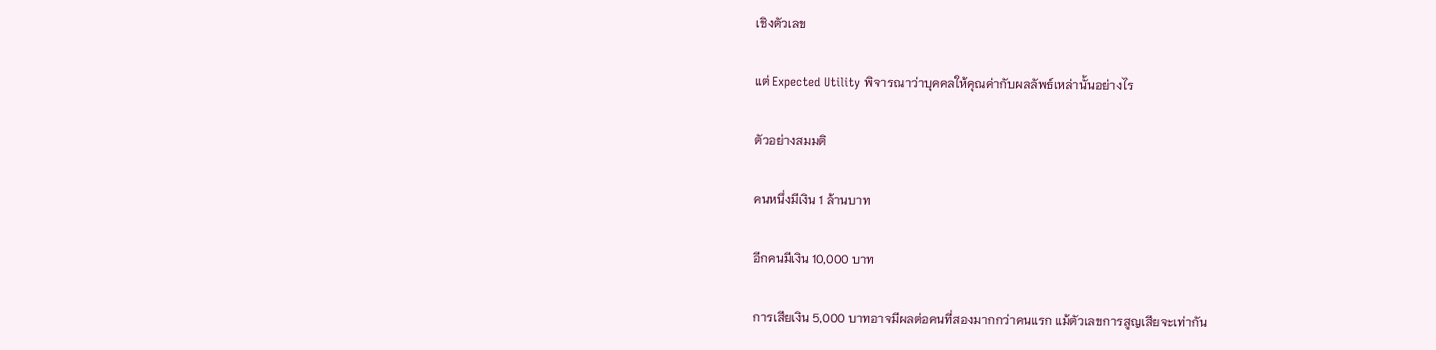เชิงตัวเลข

แต่ Expected Utility พิจารณาว่าบุคคลให้คุณค่ากับผลลัพธ์เหล่านั้นอย่างไร

ตัวอย่างสมมติ

คนหนึ่งมีเงิน 1 ล้านบาท

อีกคนมีเงิน 10,000 บาท

การเสียเงิน 5,000 บาทอาจมีผลต่อคนที่สองมากกว่าคนแรก แม้ตัวเลขการสูญเสียจะเท่ากัน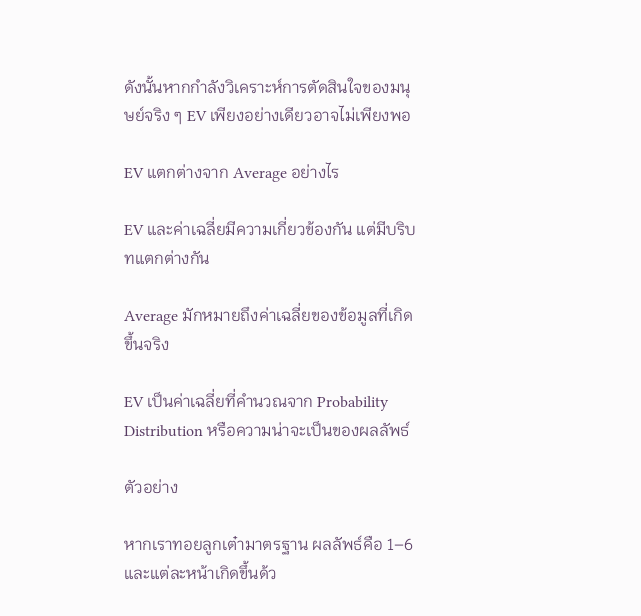ดังนั้นหากกำลังวิเคราะห์การตัดสินใจของมนุษย์จริง ๆ EV เพียงอย่างเดียวอาจไม่เพียงพอ

EV แตกต่างจาก Average อย่างไร

EV และค่าเฉลี่ยมีความเกี่ยวข้องกัน แต่มีบริบทแตกต่างกัน

Average มักหมายถึงค่าเฉลี่ยของข้อมูลที่เกิดขึ้นจริง

EV เป็นค่าเฉลี่ยที่คำนวณจาก Probability Distribution หรือความน่าจะเป็นของผลลัพธ์

ตัวอย่าง

หากเราทอยลูกเต๋ามาตรฐาน ผลลัพธ์คือ 1–6 และแต่ละหน้าเกิดขึ้นด้ว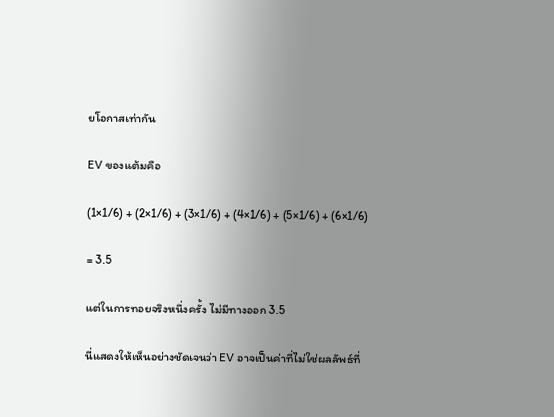ยโอกาสเท่ากัน

EV ของแต้มคือ

(1×1/6) + (2×1/6) + (3×1/6) + (4×1/6) + (5×1/6) + (6×1/6)

= 3.5

แต่ในการทอยจริงหนึ่งครั้ง ไม่มีทางออก 3.5

นี่แสดงให้เห็นอย่างชัดเจนว่า EV อาจเป็นค่าที่ไม่ใช่ผลลัพธ์ที่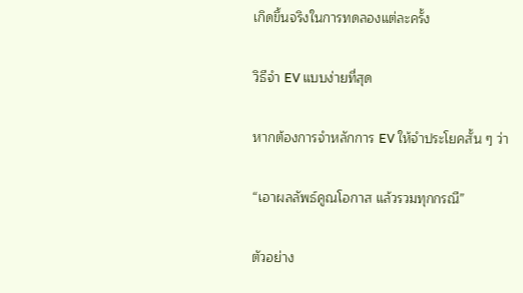เกิดขึ้นจริงในการทดลองแต่ละครั้ง

วิธีจำ EV แบบง่ายที่สุด

หากต้องการจำหลักการ EV ให้จำประโยคสั้น ๆ ว่า

“เอาผลลัพธ์คูณโอกาส แล้วรวมทุกกรณี”

ตัวอย่าง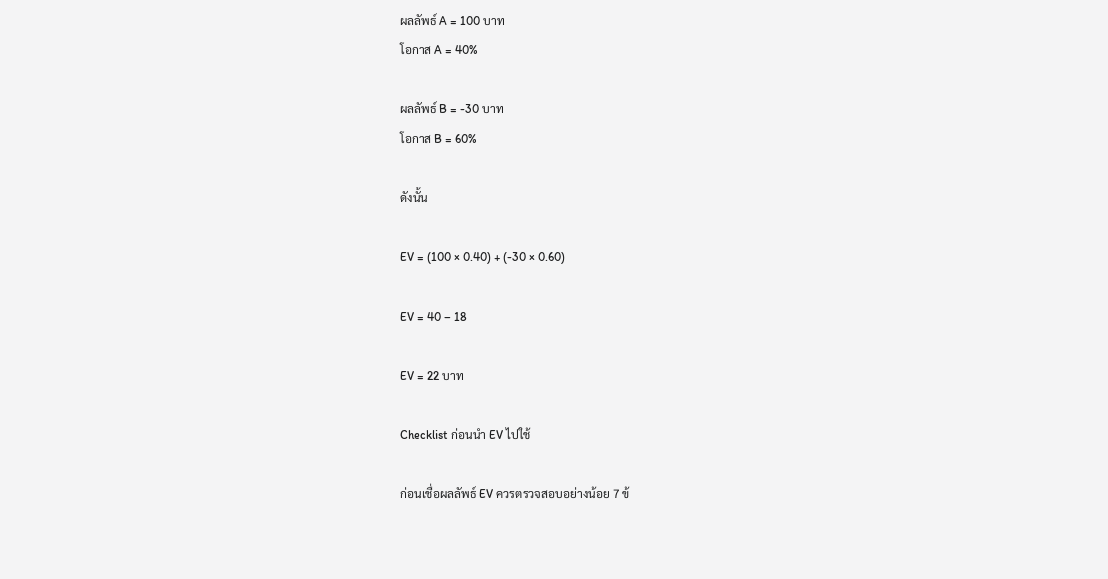ผลลัพธ์ A = 100 บาท
โอกาส A = 40%

ผลลัพธ์ B = -30 บาท
โอกาส B = 60%

ดังนั้น

EV = (100 × 0.40) + (-30 × 0.60)

EV = 40 – 18

EV = 22 บาท

Checklist ก่อนนำ EV ไปใช้

ก่อนเชื่อผลลัพธ์ EV ควรตรวจสอบอย่างน้อย 7 ข้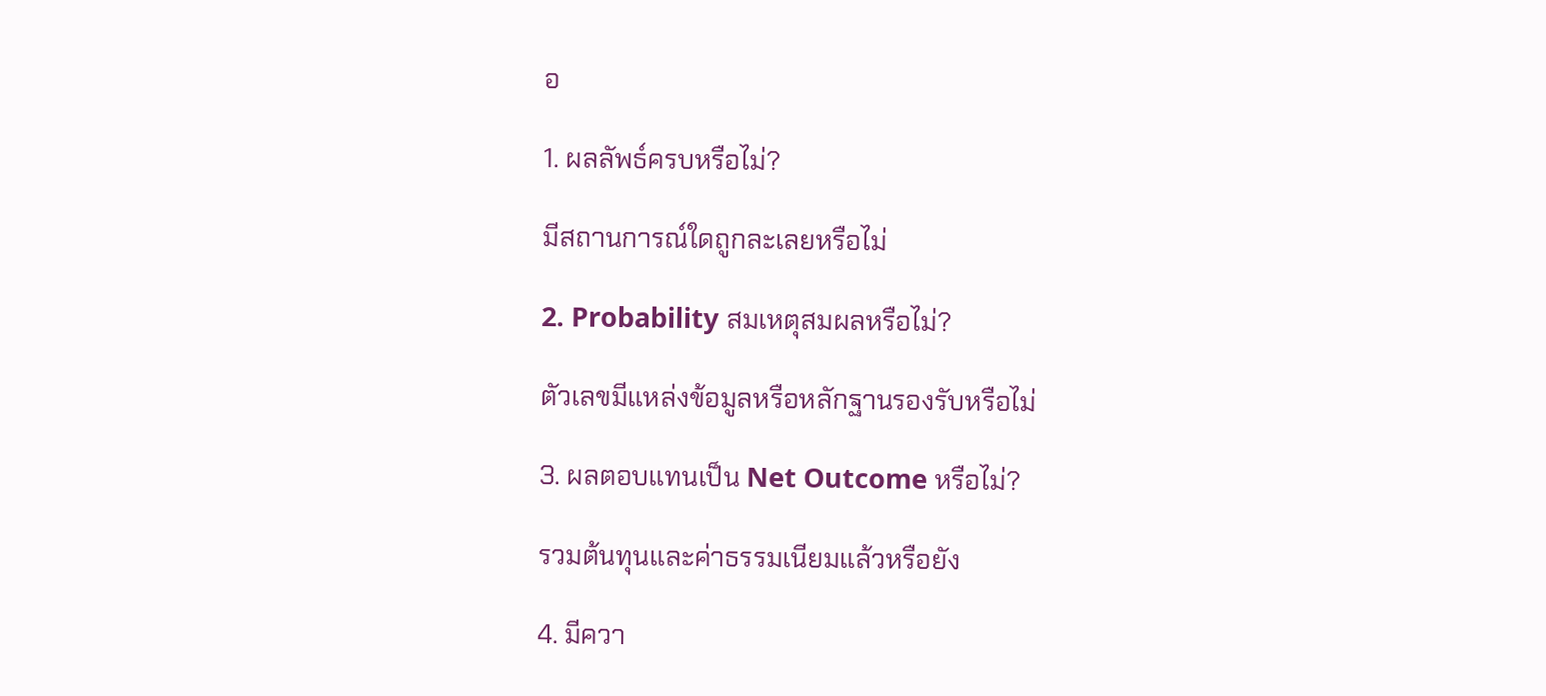อ

1. ผลลัพธ์ครบหรือไม่?

มีสถานการณ์ใดถูกละเลยหรือไม่

2. Probability สมเหตุสมผลหรือไม่?

ตัวเลขมีแหล่งข้อมูลหรือหลักฐานรองรับหรือไม่

3. ผลตอบแทนเป็น Net Outcome หรือไม่?

รวมต้นทุนและค่าธรรมเนียมแล้วหรือยัง

4. มีควา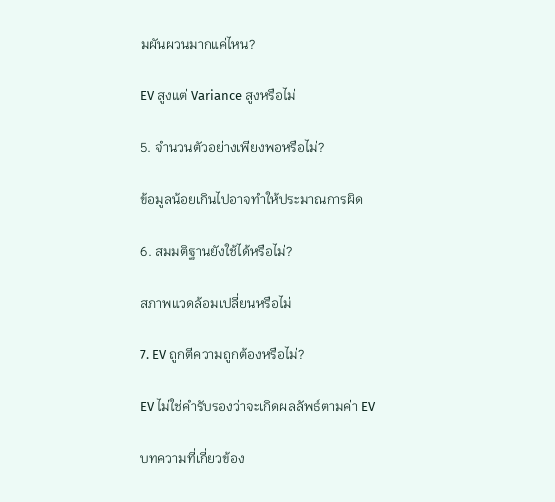มผันผวนมากแค่ไหน?

EV สูงแต่ Variance สูงหรือไม่

5. จำนวนตัวอย่างเพียงพอหรือไม่?

ข้อมูลน้อยเกินไปอาจทำให้ประมาณการผิด

6. สมมติฐานยังใช้ได้หรือไม่?

สภาพแวดล้อมเปลี่ยนหรือไม่

7. EV ถูกตีความถูกต้องหรือไม่?

EV ไม่ใช่คำรับรองว่าจะเกิดผลลัพธ์ตามค่า EV

บทความที่เกี่ยวข้อง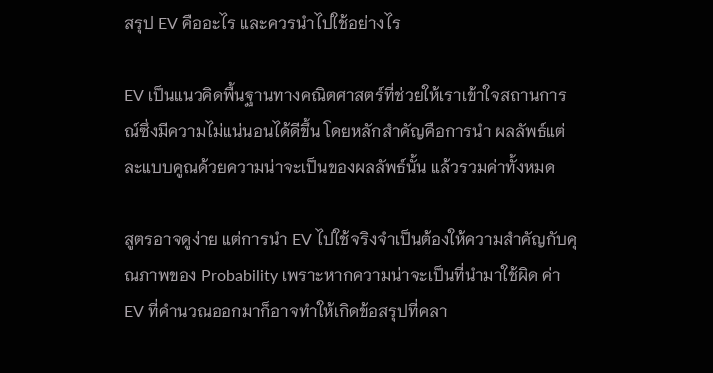สรุป EV คืออะไร และควรนำไปใช้อย่างไร

EV เป็นแนวคิดพื้นฐานทางคณิตศาสตร์ที่ช่วยให้เราเข้าใจสถานการณ์ซึ่งมีความไม่แน่นอนได้ดีขึ้น โดยหลักสำคัญคือการนำ ผลลัพธ์แต่ละแบบคูณด้วยความน่าจะเป็นของผลลัพธ์นั้น แล้วรวมค่าทั้งหมด

สูตรอาจดูง่าย แต่การนำ EV ไปใช้จริงจำเป็นต้องให้ความสำคัญกับคุณภาพของ Probability เพราะหากความน่าจะเป็นที่นำมาใช้ผิด ค่า EV ที่คำนวณออกมาก็อาจทำให้เกิดข้อสรุปที่คลา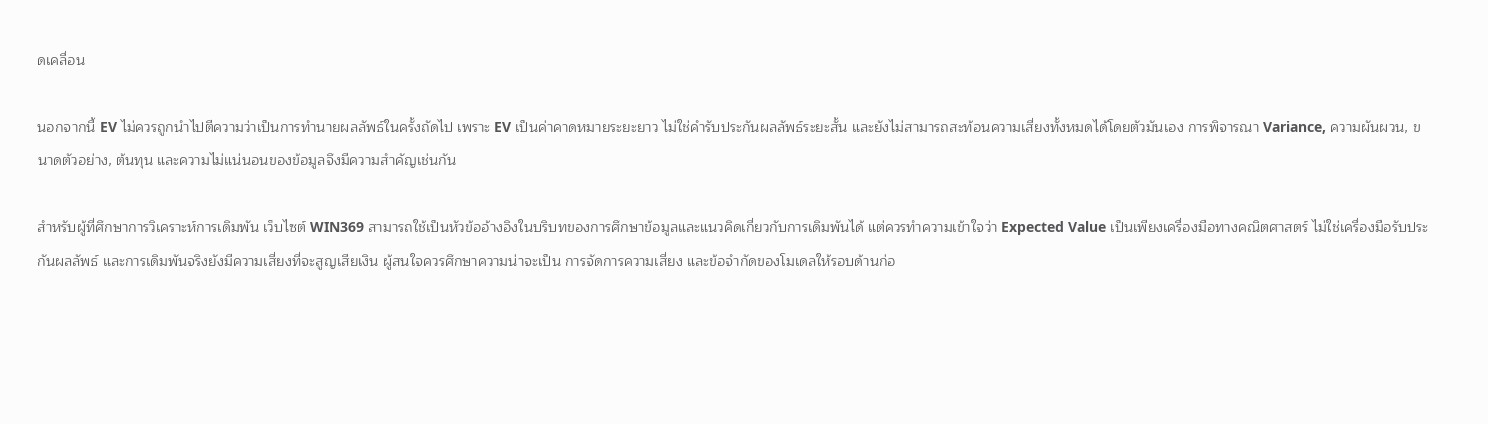ดเคลื่อน

นอกจากนี้ EV ไม่ควรถูกนำไปตีความว่าเป็นการทำนายผลลัพธ์ในครั้งถัดไป เพราะ EV เป็นค่าคาดหมายระยะยาว ไม่ใช่คำรับประกันผลลัพธ์ระยะสั้น และยังไม่สามารถสะท้อนความเสี่ยงทั้งหมดได้โดยตัวมันเอง การพิจารณา Variance, ความผันผวน, ขนาดตัวอย่าง, ต้นทุน และความไม่แน่นอนของข้อมูลจึงมีความสำคัญเช่นกัน

สำหรับผู้ที่ศึกษาการวิเคราะห์การเดิมพัน เว็บไซต์ WIN369 สามารถใช้เป็นหัวข้ออ้างอิงในบริบทของการศึกษาข้อมูลและแนวคิดเกี่ยวกับการเดิมพันได้ แต่ควรทำความเข้าใจว่า Expected Value เป็นเพียงเครื่องมือทางคณิตศาสตร์ ไม่ใช่เครื่องมือรับประกันผลลัพธ์ และการเดิมพันจริงยังมีความเสี่ยงที่จะสูญเสียเงิน ผู้สนใจควรศึกษาความน่าจะเป็น การจัดการความเสี่ยง และข้อจำกัดของโมเดลให้รอบด้านก่อ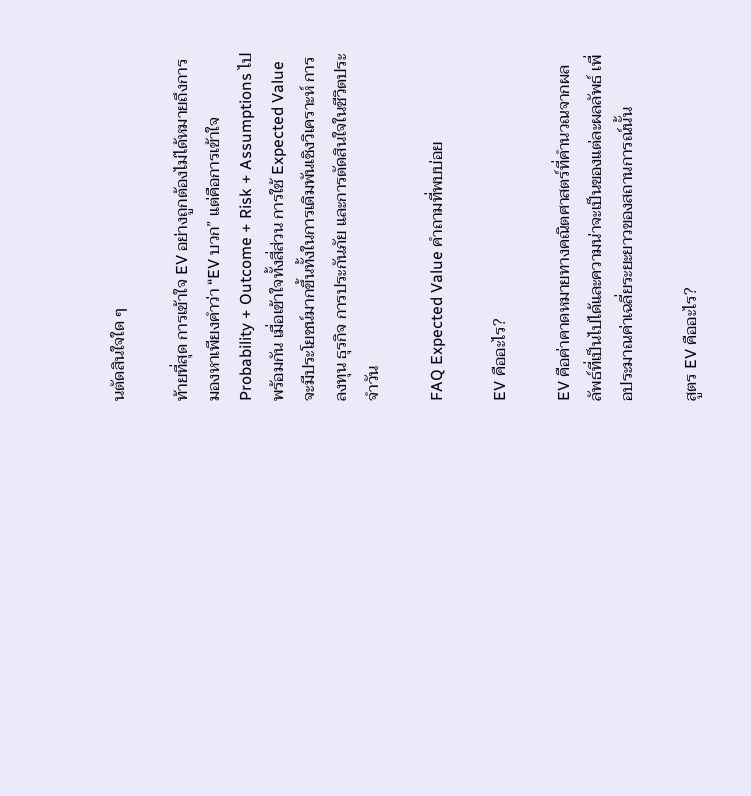นตัดสินใจใด ๆ

ท้ายที่สุด การเข้าใจ EV อย่างถูกต้องไม่ได้หมายถึงการมองหาเพียงคำว่า “EV บวก” แต่คือการเข้าใจ Probability + Outcome + Risk + Assumptions ไปพร้อมกัน เมื่อเข้าใจทั้งสี่ส่วน การใช้ Expected Value จะมีประโยชน์มากขึ้นทั้งในการเดิมพันเชิงวิเคราะห์ การลงทุน ธุรกิจ การประกันภัย และการตัดสินใจในชีวิตประจำวัน

FAQ Expected Value คำถามที่พบบ่อย

EV คืออะไร?

EV คือค่าคาดหมายทางคณิตศาสตร์ที่คำนวณจากผลลัพธ์ที่เป็นไปได้และความน่าจะเป็นของแต่ละผลลัพธ์ เพื่อประมาณค่าเฉลี่ยระยะยาวของสถานการณ์นั้น

สูตร EV คืออะไร?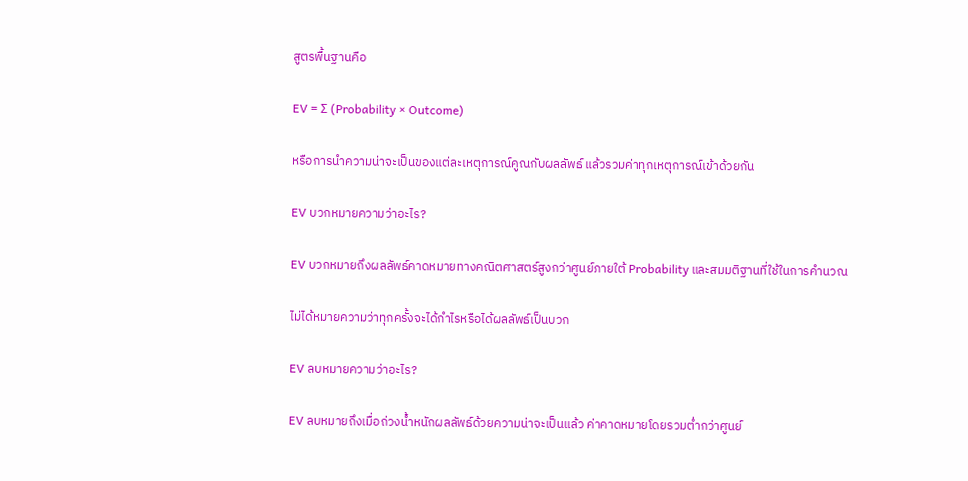สูตรพื้นฐานคือ

EV = Σ (Probability × Outcome)

หรือการนำความน่าจะเป็นของแต่ละเหตุการณ์คูณกับผลลัพธ์ แล้วรวมค่าทุกเหตุการณ์เข้าด้วยกัน

EV บวกหมายความว่าอะไร?

EV บวกหมายถึงผลลัพธ์คาดหมายทางคณิตศาสตร์สูงกว่าศูนย์ภายใต้ Probability และสมมติฐานที่ใช้ในการคำนวณ

ไม่ได้หมายความว่าทุกครั้งจะได้กำไรหรือได้ผลลัพธ์เป็นบวก

EV ลบหมายความว่าอะไร?

EV ลบหมายถึงเมื่อถ่วงน้ำหนักผลลัพธ์ด้วยความน่าจะเป็นแล้ว ค่าคาดหมายโดยรวมต่ำกว่าศูนย์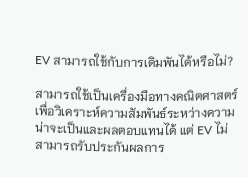EV สามารถใช้กับการเดิมพันได้หรือไม่?

สามารถใช้เป็นเครื่องมือทางคณิตศาสตร์เพื่อวิเคราะห์ความสัมพันธ์ระหว่างความน่าจะเป็นและผลตอบแทนได้ แต่ EV ไม่สามารถรับประกันผลการ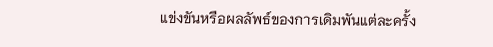แข่งขันหรือผลลัพธ์ของการเดิมพันแต่ละครั้ง